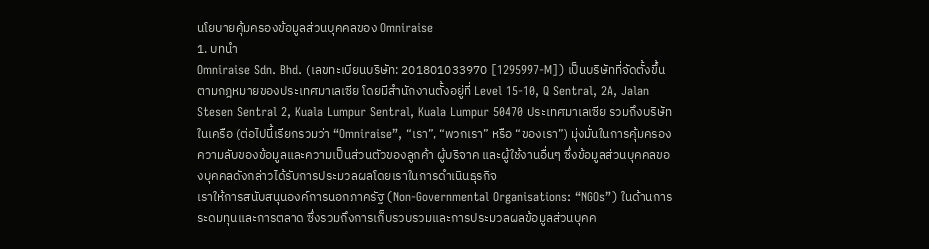นโยบายคุ้มครองข้อมูลส่วนบุคคลของ Omniraise
1. บทนำ
Omniraise Sdn. Bhd. (เลขทะเบียนบริษัท: 201801033970 [1295997-M]) เป็นบริษัทที่จัดตั้งขึ้นตามกฎหมายของประเทศมาเลเซีย โดยมีสำนักงานตั้งอยู่ที่ Level 15-10, Q Sentral, 2A, Jalan Stesen Sentral 2, Kuala Lumpur Sentral, Kuala Lumpur 50470 ประเทศมาเลเซีย รวมถึงบริษัทในเครือ (ต่อไปนี้เรียกรวมว่า “Omniraise”, “เรา”, “พวกเรา” หรือ “ของเรา”) มุ่งมั่นในการคุ้มครองความลับของข้อมูลและความเป็นส่วนตัวของลูกค้า ผู้บริจาค และผู้ใช้งานอื่นๆ ซึ่งข้อมูลส่วนบุคคลของบุคคลดังกล่าวได้รับการประมวลผลโดยเราในการดำเนินธุรกิจ
เราให้การสนับสนุนองค์การนอกภาครัฐ (Non-Governmental Organisations: “NGOs”) ในด้านการระดมทุนและการตลาด ซึ่งรวมถึงการเก็บรวบรวมและการประมวลผลข้อมูลส่วนบุคค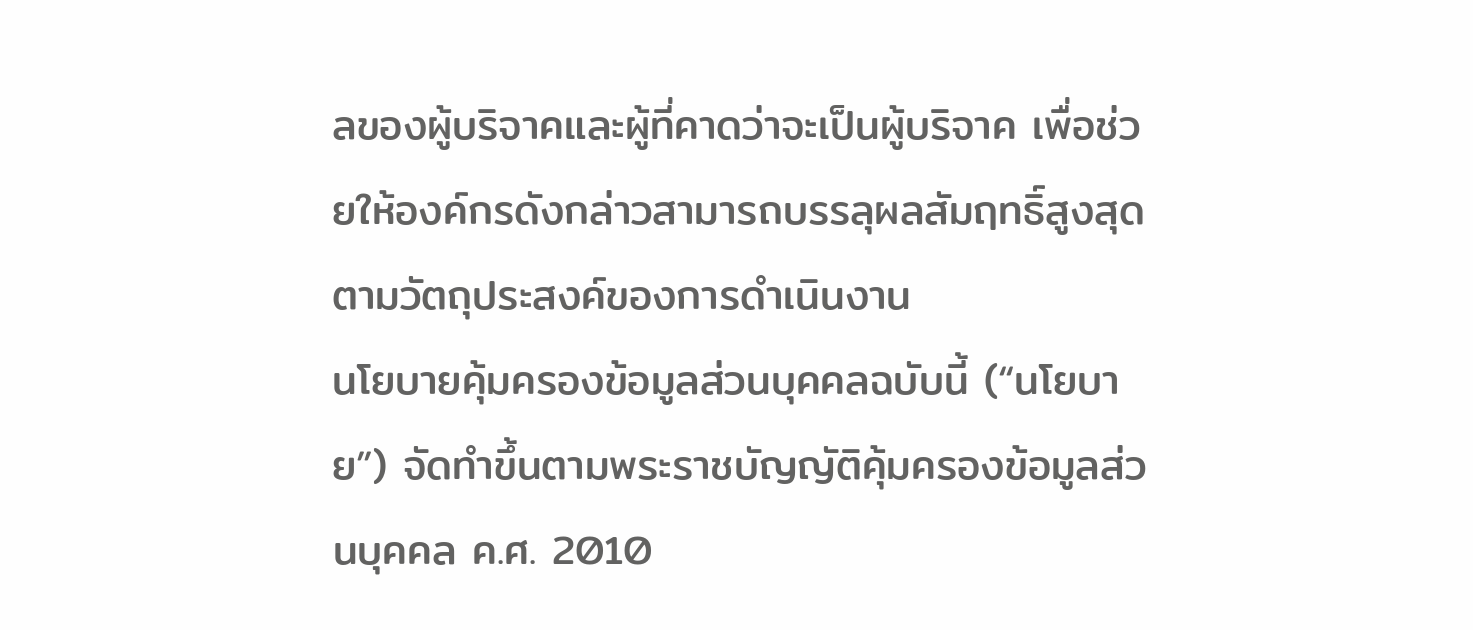ลของผู้บริจาคและผู้ที่คาดว่าจะเป็นผู้บริจาค เพื่อช่วยให้องค์กรดังกล่าวสามารถบรรลุผลสัมฤทธิ์สูงสุดตามวัตถุประสงค์ของการดำเนินงาน
นโยบายคุ้มครองข้อมูลส่วนบุคคลฉบับนี้ (“นโยบาย”) จัดทำขึ้นตามพระราชบัญญัติคุ้มครองข้อมูลส่วนบุคคล ค.ศ. 2010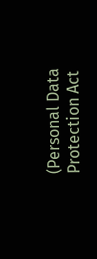(Personal Data Protection Act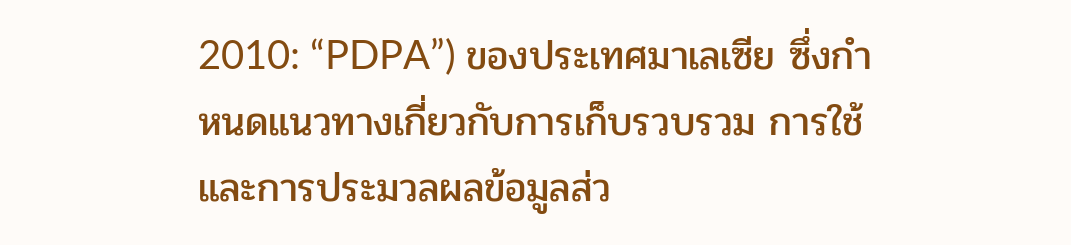2010: “PDPA”) ของประเทศมาเลเซีย ซึ่งกำหนดแนวทางเกี่ยวกับการเก็บรวบรวม การใช้ และการประมวลผลข้อมูลส่ว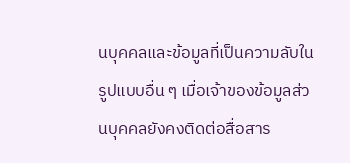นบุคคลและข้อมูลที่เป็นความลับในรูปแบบอื่น ๆ เมื่อเจ้าของข้อมูลส่วนบุคคลยังคงติดต่อสื่อสาร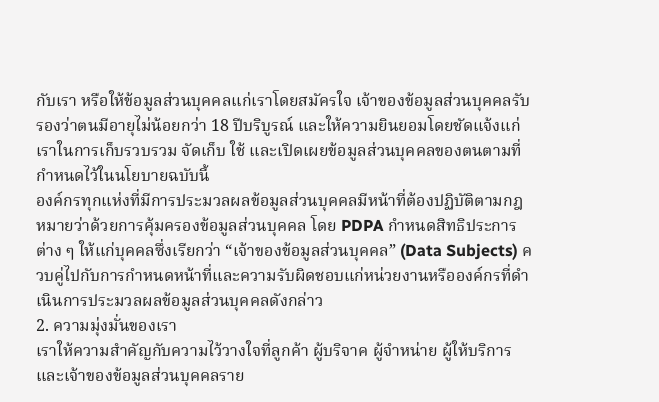กับเรา หรือให้ข้อมูลส่วนบุคคลแก่เราโดยสมัครใจ เจ้าของข้อมูลส่วนบุคคลรับรองว่าตนมีอายุไม่น้อยกว่า 18 ปีบริบูรณ์ และให้ความยินยอมโดยชัดแจ้งแก่เราในการเก็บรวบรวม จัดเก็บ ใช้ และเปิดเผยข้อมูลส่วนบุคคลของตนตามที่กำหนดไว้ในนโยบายฉบับนี้
องค์กรทุกแห่งที่มีการประมวลผลข้อมูลส่วนบุคคลมีหน้าที่ต้องปฏิบัติตามกฎหมายว่าด้วยการคุ้มครองข้อมูลส่วนบุคคล โดย PDPA กำหนดสิทธิประการต่าง ๆ ให้แก่บุคคลซึ่งเรียกว่า “เจ้าของข้อมูลส่วนบุคคล” (Data Subjects) ควบคู่ไปกับการกำหนดหน้าที่และความรับผิดชอบแก่หน่วยงานหรือองค์กรที่ดำเนินการประมวลผลข้อมูลส่วนบุคคลดังกล่าว
2. ความมุ่งมั่นของเรา
เราให้ความสำคัญกับความไว้วางใจที่ลูกค้า ผู้บริจาค ผู้จำหน่าย ผู้ให้บริการ และเจ้าของข้อมูลส่วนบุคคลราย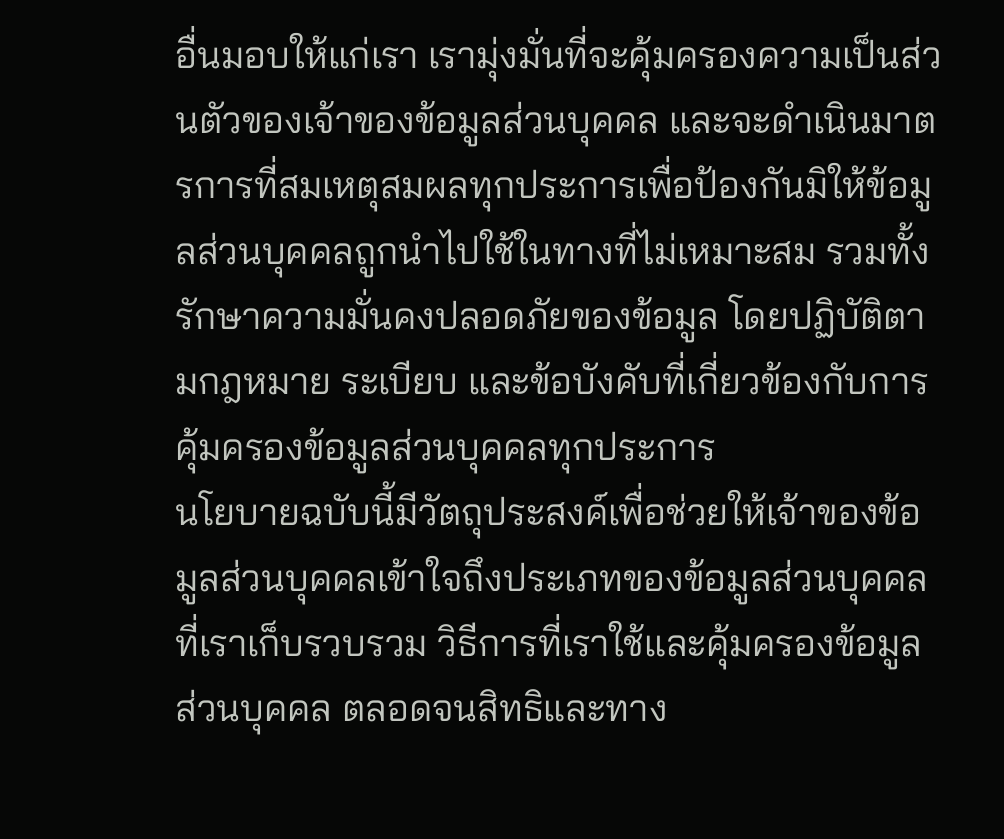อื่นมอบให้แก่เรา เรามุ่งมั่นที่จะคุ้มครองความเป็นส่วนตัวของเจ้าของข้อมูลส่วนบุคคล และจะดำเนินมาตรการที่สมเหตุสมผลทุกประการเพื่อป้องกันมิให้ข้อมูลส่วนบุคคลถูกนำไปใช้ในทางที่ไม่เหมาะสม รวมทั้งรักษาความมั่นคงปลอดภัยของข้อมูล โดยปฏิบัติตามกฎหมาย ระเบียบ และข้อบังคับที่เกี่ยวข้องกับการคุ้มครองข้อมูลส่วนบุคคลทุกประการ
นโยบายฉบับนี้มีวัตถุประสงค์เพื่อช่วยให้เจ้าของข้อมูลส่วนบุคคลเข้าใจถึงประเภทของข้อมูลส่วนบุคคลที่เราเก็บรวบรวม วิธีการที่เราใช้และคุ้มครองข้อมูลส่วนบุคคล ตลอดจนสิทธิและทาง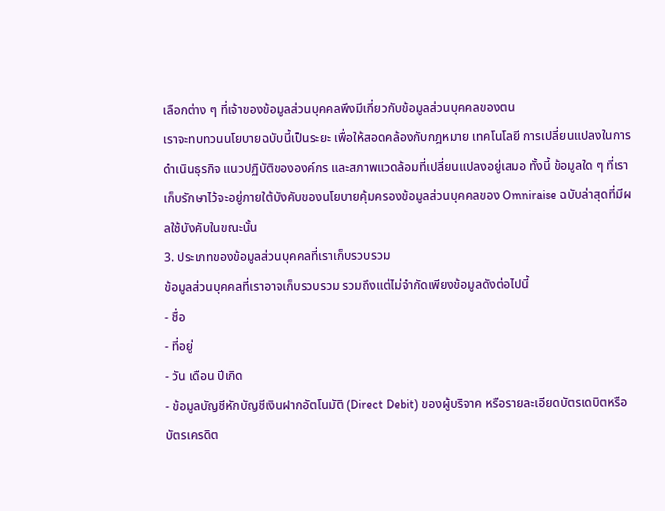เลือกต่าง ๆ ที่เจ้าของข้อมูลส่วนบุคคลพึงมีเกี่ยวกับข้อมูลส่วนบุคคลของตน
เราจะทบทวนนโยบายฉบับนี้เป็นระยะ เพื่อให้สอดคล้องกับกฎหมาย เทคโนโลยี การเปลี่ยนแปลงในการดำเนินธุรกิจ แนวปฏิบัติขององค์กร และสภาพแวดล้อมที่เปลี่ยนแปลงอยู่เสมอ ทั้งนี้ ข้อมูลใด ๆ ที่เราเก็บรักษาไว้จะอยู่ภายใต้บังคับของนโยบายคุ้มครองข้อมูลส่วนบุคคลของ Omniraise ฉบับล่าสุดที่มีผลใช้บังคับในขณะนั้น
3. ประเภทของข้อมูลส่วนบุคคลที่เราเก็บรวบรวม
ข้อมูลส่วนบุคคลที่เราอาจเก็บรวบรวม รวมถึงแต่ไม่จำกัดเพียงข้อมูลดังต่อไปนี้
- ชื่อ
- ที่อยู่
- วัน เดือน ปีเกิด
- ข้อมูลบัญชีหักบัญชีเงินฝากอัตโนมัติ (Direct Debit) ของผู้บริจาค หรือรายละเอียดบัตรเดบิตหรือ บัตรเครดิต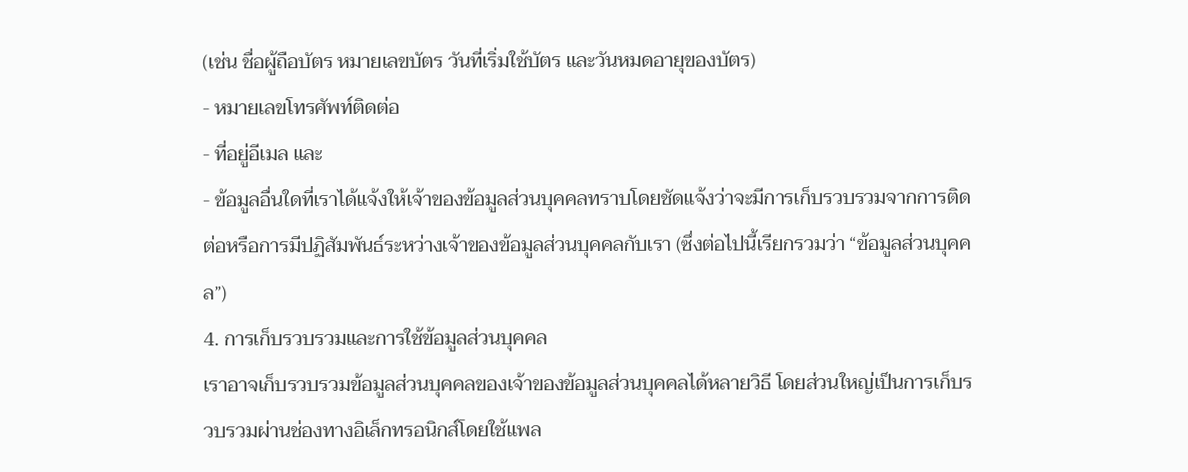(เช่น ชื่อผู้ถือบัตร หมายเลขบัตร วันที่เริ่มใช้บัตร และวันหมดอายุของบัตร)
- หมายเลขโทรศัพท์ติดต่อ
- ที่อยู่อีเมล และ
- ข้อมูลอื่นใดที่เราได้แจ้งให้เจ้าของข้อมูลส่วนบุคคลทราบโดยชัดแจ้งว่าจะมีการเก็บรวบรวมจากการติดต่อหรือการมีปฏิสัมพันธ์ระหว่างเจ้าของข้อมูลส่วนบุคคลกับเรา (ซึ่งต่อไปนี้เรียกรวมว่า “ข้อมูลส่วนบุคคล”)
4. การเก็บรวบรวมและการใช้ข้อมูลส่วนบุคคล
เราอาจเก็บรวบรวมข้อมูลส่วนบุคคลของเจ้าของข้อมูลส่วนบุคคลได้หลายวิธี โดยส่วนใหญ่เป็นการเก็บรวบรวมผ่านช่องทางอิเล็กทรอนิกส์โดยใช้แพล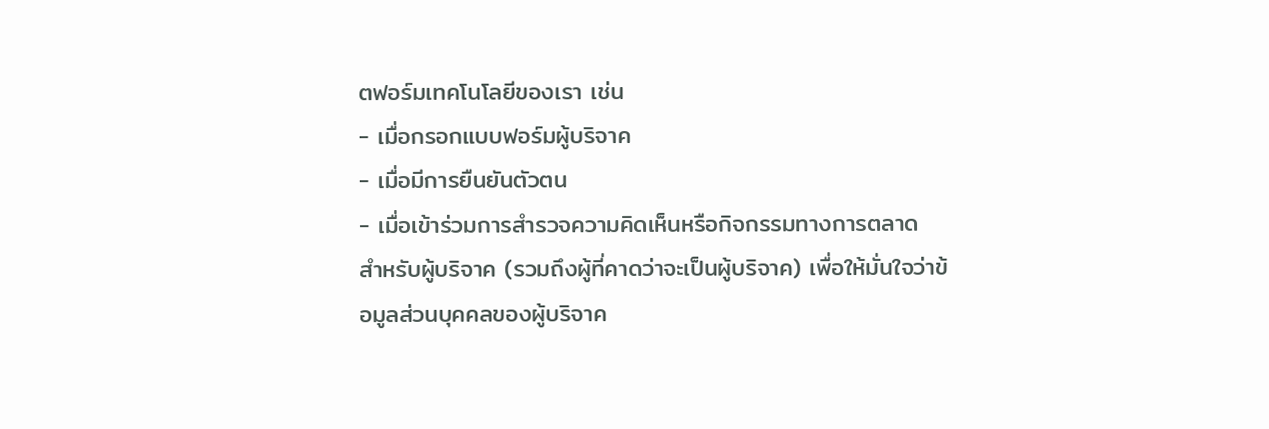ตฟอร์มเทคโนโลยีของเรา เช่น
- เมื่อกรอกแบบฟอร์มผู้บริจาค
- เมื่อมีการยืนยันตัวตน
- เมื่อเข้าร่วมการสำรวจความคิดเห็นหรือกิจกรรมทางการตลาด
สำหรับผู้บริจาค (รวมถึงผู้ที่คาดว่าจะเป็นผู้บริจาค) เพื่อให้มั่นใจว่าข้อมูลส่วนบุคคลของผู้บริจาค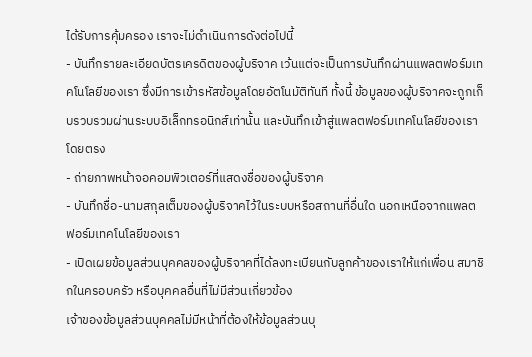ได้รับการคุ้มครอง เราจะไม่ดำเนินการดังต่อไปนี้
- บันทึกรายละเอียดบัตรเครดิตของผู้บริจาค เว้นแต่จะเป็นการบันทึกผ่านแพลตฟอร์มเทคโนโลยีของเรา ซึ่งมีการเข้ารหัสข้อมูลโดยอัตโนมัติทันที ทั้งนี้ ข้อมูลของผู้บริจาคจะถูกเก็บรวบรวมผ่านระบบอิเล็กทรอนิกส์เท่านั้น และบันทึกเข้าสู่แพลตฟอร์มเทคโนโลยีของเราโดยตรง
- ถ่ายภาพหน้าจอคอมพิวเตอร์ที่แสดงชื่อของผู้บริจาค
- บันทึกชื่อ-นามสกุลเต็มของผู้บริจาคไว้ในระบบหรือสถานที่อื่นใด นอกเหนือจากแพลตฟอร์มเทคโนโลยีของเรา
- เปิดเผยข้อมูลส่วนบุคคลของผู้บริจาคที่ได้ลงทะเบียนกับลูกค้าของเราให้แก่เพื่อน สมาชิกในครอบครัว หรือบุคคลอื่นที่ไม่มีส่วนเกี่ยวข้อง
เจ้าของข้อมูลส่วนบุคคลไม่มีหน้าที่ต้องให้ข้อมูลส่วนบุ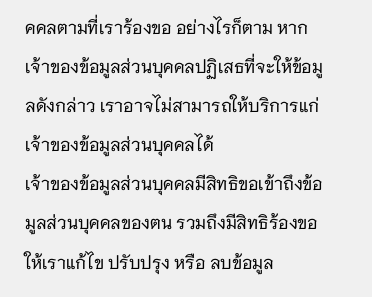คคลตามที่เราร้องขอ อย่างไรก็ตาม หากเจ้าของข้อมูลส่วนบุคคลปฏิเสธที่จะให้ข้อมูลดังกล่าว เราอาจไม่สามารถให้บริการแก่เจ้าของข้อมูลส่วนบุคคลได้
เจ้าของข้อมูลส่วนบุคคลมีสิทธิขอเข้าถึงข้อมูลส่วนบุคคลของตน รวมถึงมีสิทธิร้องขอให้เราแก้ไข ปรับปรุง หรือ ลบข้อมูล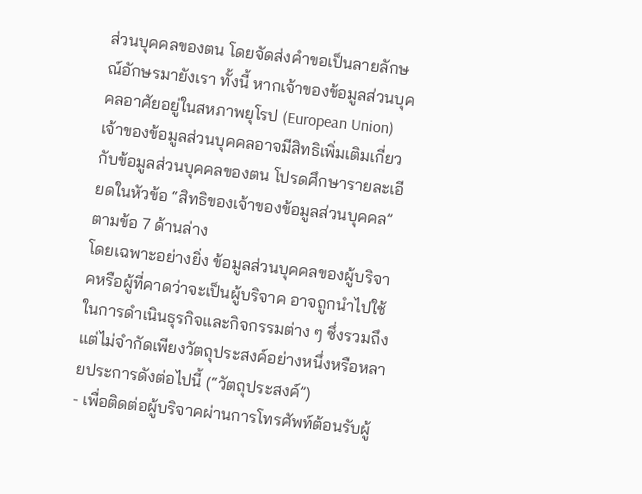ส่วนบุคคลของตน โดยจัดส่งคำขอเป็นลายลักษณ์อักษรมายังเรา ทั้งนี้ หากเจ้าของข้อมูลส่วนบุคคลอาศัยอยู่ในสหภาพยุโรป (European Union) เจ้าของข้อมูลส่วนบุคคลอาจมีสิทธิเพิ่มเติมเกี่ยวกับข้อมูลส่วนบุคคลของตน โปรดศึกษารายละเอียดในหัวข้อ “สิทธิของเจ้าของข้อมูลส่วนบุคคล” ตามข้อ 7 ด้านล่าง
โดยเฉพาะอย่างยิ่ง ข้อมูลส่วนบุคคลของผู้บริจาคหรือผู้ที่คาดว่าจะเป็นผู้บริจาค อาจถูกนำไปใช้ในการดำเนินธุรกิจและกิจกรรมต่าง ๆ ซึ่งรวมถึงแต่ไม่จำกัดเพียงวัตถุประสงค์อย่างหนึ่งหรือหลายประการดังต่อไปนี้ (“วัตถุประสงค์”)
- เพื่อติดต่อผู้บริจาคผ่านการโทรศัพท์ต้อนรับผู้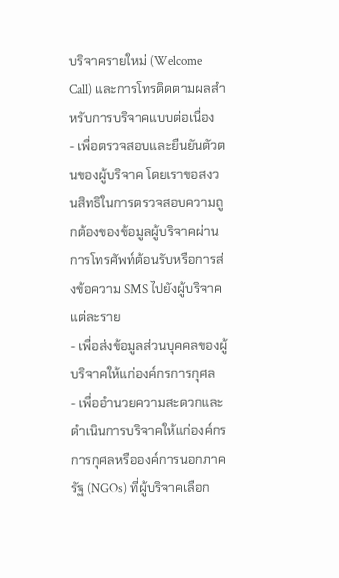บริจาครายใหม่ (Welcome Call) และการโทรติดตามผลสำหรับการบริจาคแบบต่อเนื่อง
- เพื่อตรวจสอบและยืนยันตัวตนของผู้บริจาค โดยเราขอสงวนสิทธิในการตรวจสอบความถูกต้องของข้อมูลผู้บริจาคผ่านการโทรศัพท์ต้อนรับหรือการส่งข้อความ SMS ไปยังผู้บริจาคแต่ละราย
- เพื่อส่งข้อมูลส่วนบุคคลของผู้บริจาคให้แก่องค์กรการกุศล
- เพื่ออำนวยความสะดวกและดำเนินการบริจาคให้แก่องค์กรการกุศลหรือองค์การนอกภาครัฐ (NGOs) ที่ผู้บริจาคเลือก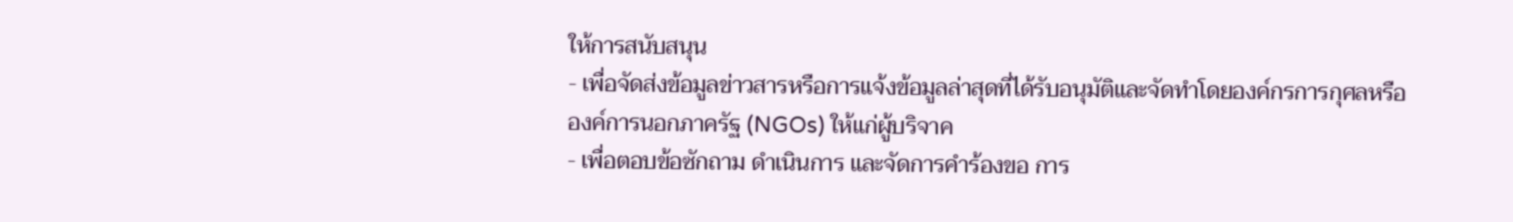ให้การสนับสนุน
- เพื่อจัดส่งข้อมูลข่าวสารหรือการแจ้งข้อมูลล่าสุดที่ได้รับอนุมัติและจัดทำโดยองค์กรการกุศลหรือองค์การนอกภาครัฐ (NGOs) ให้แก่ผู้บริจาค
- เพื่อตอบข้อซักถาม ดำเนินการ และจัดการคำร้องขอ การ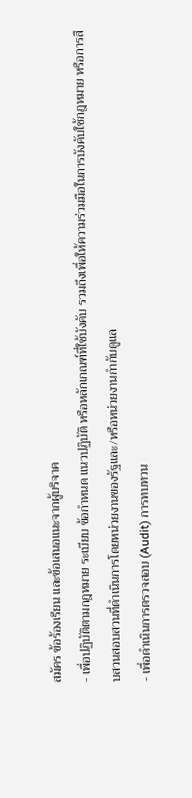สมัคร ข้อร้องเรียน และข้อเสนอแนะจากผู้บริจาค
- เพื่อปฏิบัติตามกฎหมาย ระเบียบ ข้อกำหนด แนวปฏิบัติ หรือหลักเกณฑ์ที่ใช้บังคับ รวมถึงเพื่อให้ความร่วมมือในการบังคับใช้กฎหมาย หรือการสืบสวนสอบสวนที่ดำเนินการโดยหน่วยงานของรัฐและ/หรือหน่วยงานกำกับดูแล
- เพื่อดำเนินการตรวจสอบ (Audit) การทบทวน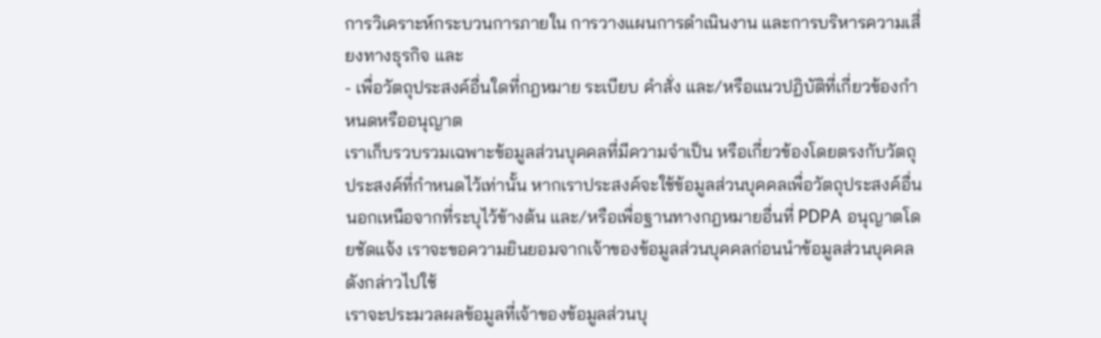การวิเคราะห์กระบวนการภายใน การวางแผนการดำเนินงาน และการบริหารความเสี่ยงทางธุรกิจ และ
- เพื่อวัตถุประสงค์อื่นใดที่กฎหมาย ระเบียบ คำสั่ง และ/หรือแนวปฏิบัติที่เกี่ยวข้องกำหนดหรืออนุญาต
เราเก็บรวบรวมเฉพาะข้อมูลส่วนบุคคลที่มีความจำเป็น หรือเกี่ยวข้องโดยตรงกับวัตถุประสงค์ที่กำหนดไว้เท่านั้น หากเราประสงค์จะใช้ข้อมูลส่วนบุคคลเพื่อวัตถุประสงค์อื่นนอกเหนือจากที่ระบุไว้ข้างต้น และ/หรือเพื่อฐานทางกฎหมายอื่นที่ PDPA อนุญาตโดยชัดแจ้ง เราจะขอความยินยอมจากเจ้าของข้อมูลส่วนบุคคลก่อนนำข้อมูลส่วนบุคคลดังกล่าวไปใช้
เราจะประมวลผลข้อมูลที่เจ้าของข้อมูลส่วนบุ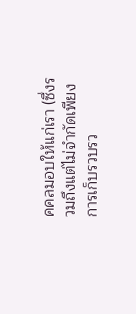คคลมอบให้แก่เรา (ซึ่งรวมถึงแต่ไม่จำกัดเพียง การเก็บรวบรว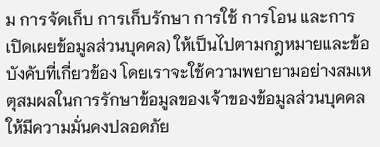ม การจัดเก็บ การเก็บรักษา การใช้ การโอน และการเปิดเผยข้อมูลส่วนบุคคล) ให้เป็นไปตามกฎหมายและข้อบังคับที่เกี่ยวข้อง โดยเราจะใช้ความพยายามอย่างสมเหตุสมผลในการรักษาข้อมูลของเจ้าของข้อมูลส่วนบุคคลให้มีความมั่นคงปลอดภัย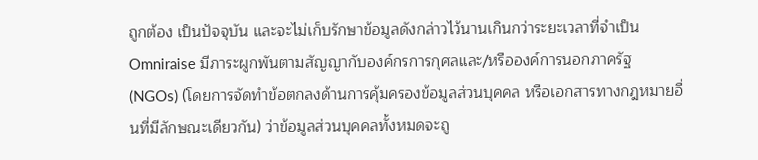ถูกต้อง เป็นปัจจุบัน และจะไม่เก็บรักษาข้อมูลดังกล่าวไว้นานเกินกว่าระยะเวลาที่จำเป็น
Omniraise มีภาระผูกพันตามสัญญากับองค์กรการกุศลและ/หรือองค์การนอกภาครัฐ (NGOs) (โดยการจัดทำข้อตกลงด้านการคุ้มครองข้อมูลส่วนบุคคล หรือเอกสารทางกฎหมายอื่นที่มีลักษณะเดียวกัน) ว่าข้อมูลส่วนบุคคลทั้งหมดจะถู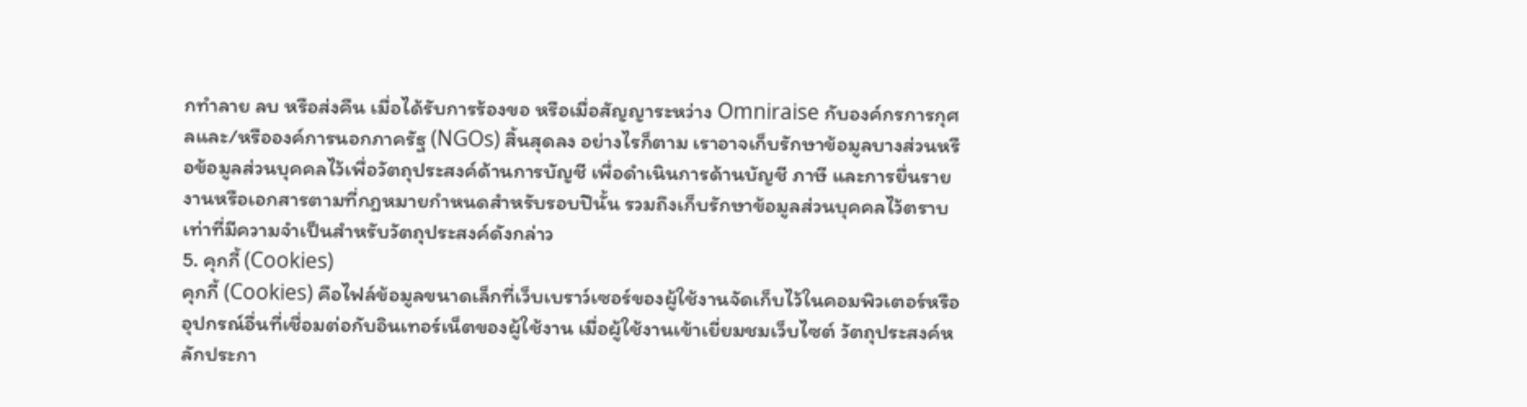กทำลาย ลบ หรือส่งคืน เมื่อได้รับการร้องขอ หรือเมื่อสัญญาระหว่าง Omniraise กับองค์กรการกุศลและ/หรือองค์การนอกภาครัฐ (NGOs) สิ้นสุดลง อย่างไรก็ตาม เราอาจเก็บรักษาข้อมูลบางส่วนหรือข้อมูลส่วนบุคคลไว้เพื่อวัตถุประสงค์ด้านการบัญชี เพื่อดำเนินการด้านบัญชี ภาษี และการยื่นรายงานหรือเอกสารตามที่กฎหมายกำหนดสำหรับรอบปีนั้น รวมถึงเก็บรักษาข้อมูลส่วนบุคคลไว้ตราบเท่าที่มีความจำเป็นสำหรับวัตถุประสงค์ดังกล่าว
5. คุกกี้ (Cookies)
คุกกี้ (Cookies) คือไฟล์ข้อมูลขนาดเล็กที่เว็บเบราว์เซอร์ของผู้ใช้งานจัดเก็บไว้ในคอมพิวเตอร์หรืออุปกรณ์อื่นที่เชื่อมต่อกับอินเทอร์เน็ตของผู้ใช้งาน เมื่อผู้ใช้งานเข้าเยี่ยมชมเว็บไซต์ วัตถุประสงค์หลักประกา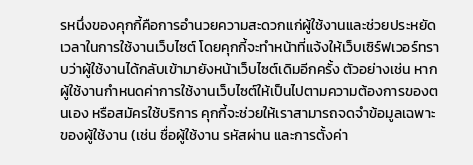รหนึ่งของคุกกี้คือการอำนวยความสะดวกแก่ผู้ใช้งานและช่วยประหยัดเวลาในการใช้งานเว็บไซต์ โดยคุกกี้จะทำหน้าที่แจ้งให้เว็บเซิร์ฟเวอร์ทราบว่าผู้ใช้งานได้กลับเข้ามายังหน้าเว็บไซต์เดิมอีกครั้ง ตัวอย่างเช่น หากผู้ใช้งานกำหนดค่าการใช้งานเว็บไซต์ให้เป็นไปตามความต้องการของตนเอง หรือสมัครใช้บริการ คุกกี้จะช่วยให้เราสามารถจดจำข้อมูลเฉพาะของผู้ใช้งาน (เช่น ชื่อผู้ใช้งาน รหัสผ่าน และการตั้งค่า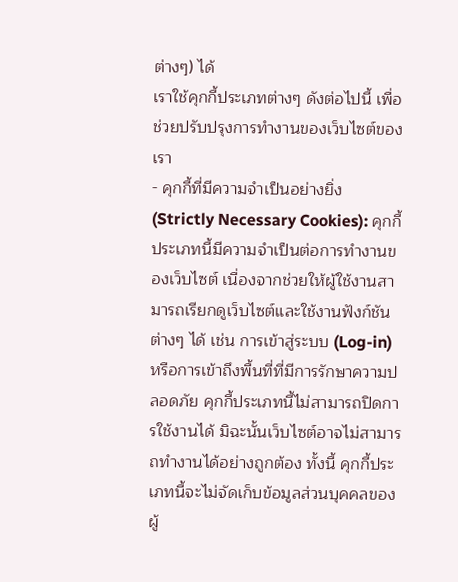ต่างๆ) ได้
เราใช้คุกกี้ประเภทต่างๆ ดังต่อไปนี้ เพื่อช่วยปรับปรุงการทำงานของเว็บไซต์ของเรา
- คุกกี้ที่มีความจำเป็นอย่างยิ่ง (Strictly Necessary Cookies): คุกกี้ประเภทนี้มีความจำเป็นต่อการทำงานของเว็บไซต์ เนื่องจากช่วยให้ผู้ใช้งานสามารถเรียกดูเว็บไซต์และใช้งานฟังก์ชันต่างๆ ได้ เช่น การเข้าสู่ระบบ (Log-in) หรือการเข้าถึงพื้นที่ที่มีการรักษาความปลอดภัย คุกกี้ประเภทนี้ไม่สามารถปิดการใช้งานได้ มิฉะนั้นเว็บไซต์อาจไม่สามารถทำงานได้อย่างถูกต้อง ทั้งนี้ คุกกี้ประเภทนี้จะไม่จัดเก็บข้อมูลส่วนบุคคลของผู้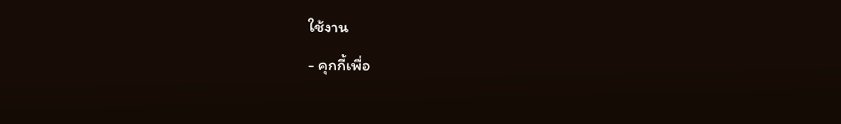ใช้งาน
- คุกกี้เพื่อ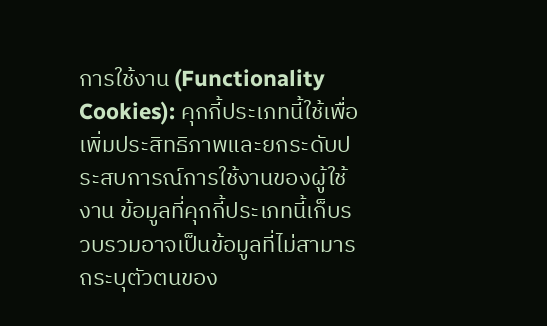การใช้งาน (Functionality Cookies): คุกกี้ประเภทนี้ใช้เพื่อเพิ่มประสิทธิภาพและยกระดับประสบการณ์การใช้งานของผู้ใช้งาน ข้อมูลที่คุกกี้ประเภทนี้เก็บรวบรวมอาจเป็นข้อมูลที่ไม่สามารถระบุตัวตนของ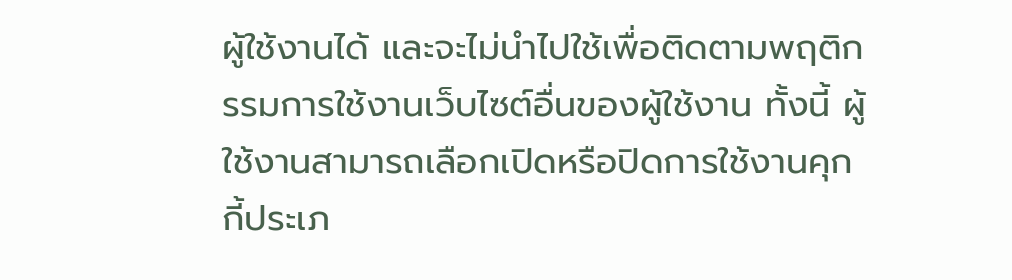ผู้ใช้งานได้ และจะไม่นำไปใช้เพื่อติดตามพฤติกรรมการใช้งานเว็บไซต์อื่นของผู้ใช้งาน ทั้งนี้ ผู้ใช้งานสามารถเลือกเปิดหรือปิดการใช้งานคุกกี้ประเภ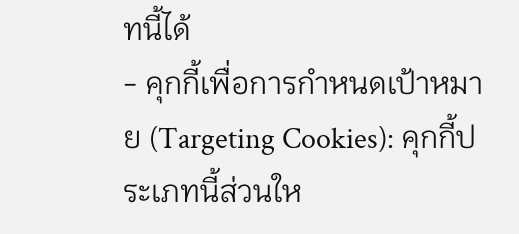ทนี้ได้
- คุกกี้เพื่อการกำหนดเป้าหมาย (Targeting Cookies): คุกกี้ประเภทนี้ส่วนให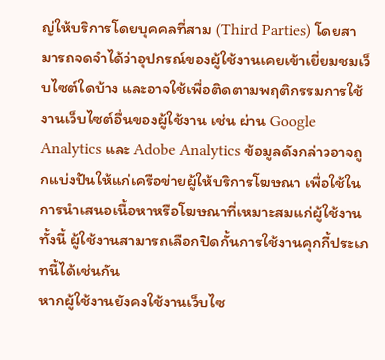ญ่ให้บริการโดยบุคคลที่สาม (Third Parties) โดยสามารถจดจำได้ว่าอุปกรณ์ของผู้ใช้งานเคยเข้าเยี่ยมชมเว็บไซต์ใดบ้าง และอาจใช้เพื่อติดตามพฤติกรรมการใช้งานเว็บไซต์อื่นของผู้ใช้งาน เช่น ผ่าน Google Analytics และ Adobe Analytics ข้อมูลดังกล่าวอาจถูกแบ่งปันให้แก่เครือข่ายผู้ให้บริการโฆษณา เพื่อใช้ในการนำเสนอเนื้อหาหรือโฆษณาที่เหมาะสมแก่ผู้ใช้งาน ทั้งนี้ ผู้ใช้งานสามารถเลือกปิดกั้นการใช้งานคุกกี้ประเภทนี้ได้เช่นกัน
หากผู้ใช้งานยังคงใช้งานเว็บไซ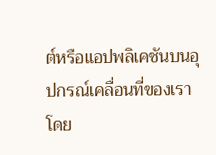ต์หรือแอปพลิเคชันบนอุปกรณ์เคลื่อนที่ของเรา โดย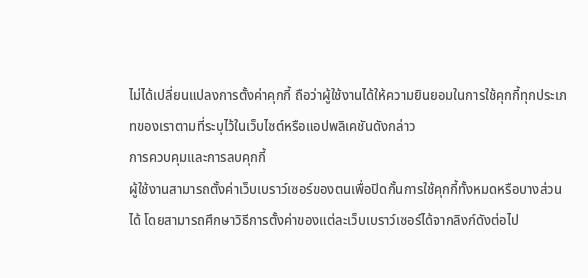ไม่ได้เปลี่ยนแปลงการตั้งค่าคุกกี้ ถือว่าผู้ใช้งานได้ให้ความยินยอมในการใช้คุกกี้ทุกประเภทของเราตามที่ระบุไว้ในเว็บไซต์หรือแอปพลิเคชันดังกล่าว
การควบคุมและการลบคุกกี้
ผู้ใช้งานสามารถตั้งค่าเว็บเบราว์เซอร์ของตนเพื่อปิดกั้นการใช้คุกกี้ทั้งหมดหรือบางส่วนได้ โดยสามารถศึกษาวิธีการตั้งค่าของแต่ละเว็บเบราว์เซอร์ได้จากลิงก์ดังต่อไป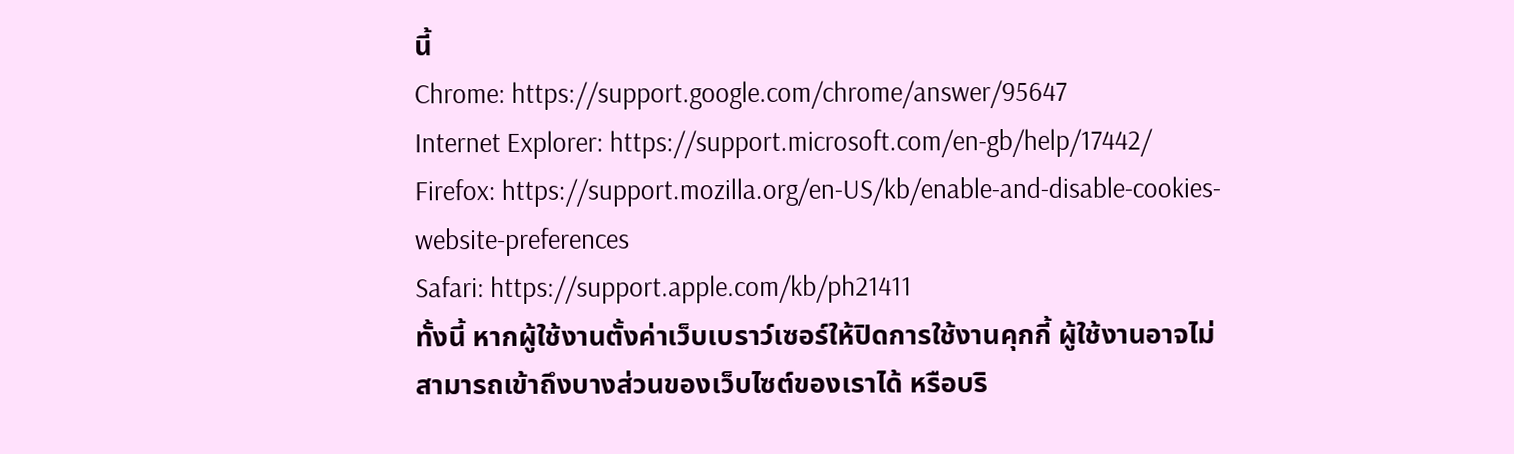นี้
Chrome: https://support.google.com/chrome/answer/95647
Internet Explorer: https://support.microsoft.com/en-gb/help/17442/
Firefox: https://support.mozilla.org/en-US/kb/enable-and-disable-cookies-website-preferences
Safari: https://support.apple.com/kb/ph21411
ทั้งนี้ หากผู้ใช้งานตั้งค่าเว็บเบราว์เซอร์ให้ปิดการใช้งานคุกกี้ ผู้ใช้งานอาจไม่สามารถเข้าถึงบางส่วนของเว็บไซต์ของเราได้ หรือบริ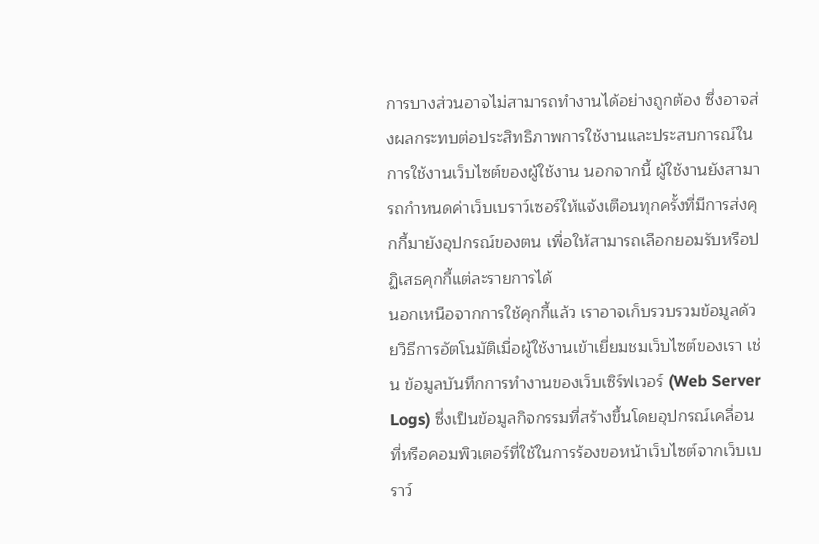การบางส่วนอาจไม่สามารถทำงานได้อย่างถูกต้อง ซึ่งอาจส่งผลกระทบต่อประสิทธิภาพการใช้งานและประสบการณ์ในการใช้งานเว็บไซต์ของผู้ใช้งาน นอกจากนี้ ผู้ใช้งานยังสามารถกำหนดค่าเว็บเบราว์เซอร์ให้แจ้งเตือนทุกครั้งที่มีการส่งคุกกี้มายังอุปกรณ์ของตน เพื่อให้สามารถเลือกยอมรับหรือปฏิเสธคุกกี้แต่ละรายการได้
นอกเหนือจากการใช้คุกกี้แล้ว เราอาจเก็บรวบรวมข้อมูลด้วยวิธีการอัตโนมัติเมื่อผู้ใช้งานเข้าเยี่ยมชมเว็บไซต์ของเรา เช่น ข้อมูลบันทึกการทำงานของเว็บเซิร์ฟเวอร์ (Web Server Logs) ซึ่งเป็นข้อมูลกิจกรรมที่สร้างขึ้นโดยอุปกรณ์เคลื่อนที่หรือคอมพิวเตอร์ที่ใช้ในการร้องขอหน้าเว็บไซต์จากเว็บเบราว์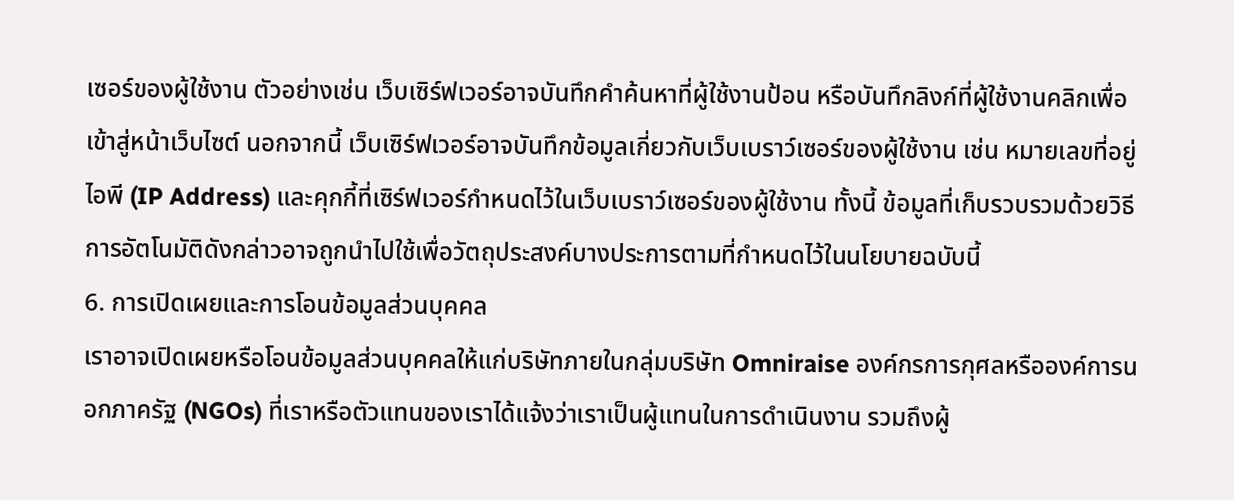เซอร์ของผู้ใช้งาน ตัวอย่างเช่น เว็บเซิร์ฟเวอร์อาจบันทึกคำค้นหาที่ผู้ใช้งานป้อน หรือบันทึกลิงก์ที่ผู้ใช้งานคลิกเพื่อเข้าสู่หน้าเว็บไซต์ นอกจากนี้ เว็บเซิร์ฟเวอร์อาจบันทึกข้อมูลเกี่ยวกับเว็บเบราว์เซอร์ของผู้ใช้งาน เช่น หมายเลขที่อยู่ไอพี (IP Address) และคุกกี้ที่เซิร์ฟเวอร์กำหนดไว้ในเว็บเบราว์เซอร์ของผู้ใช้งาน ทั้งนี้ ข้อมูลที่เก็บรวบรวมด้วยวิธีการอัตโนมัติดังกล่าวอาจถูกนำไปใช้เพื่อวัตถุประสงค์บางประการตามที่กำหนดไว้ในนโยบายฉบับนี้
6. การเปิดเผยและการโอนข้อมูลส่วนบุคคล
เราอาจเปิดเผยหรือโอนข้อมูลส่วนบุคคลให้แก่บริษัทภายในกลุ่มบริษัท Omniraise องค์กรการกุศลหรือองค์การนอกภาครัฐ (NGOs) ที่เราหรือตัวแทนของเราได้แจ้งว่าเราเป็นผู้แทนในการดำเนินงาน รวมถึงผู้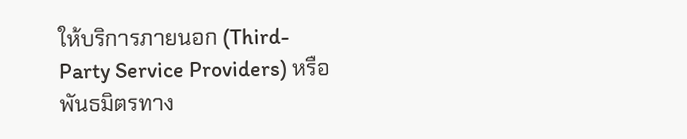ให้บริการภายนอก (Third-Party Service Providers) หรือพันธมิตรทาง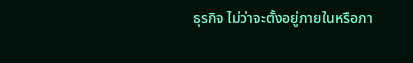ธุรกิจ ไม่ว่าจะตั้งอยู่ภายในหรือภา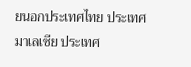ยนอกประเทศไทย ประเทศมาเลเซีย ประเทศ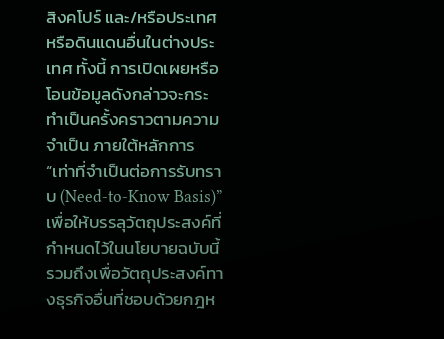สิงคโปร์ และ/หรือประเทศหรือดินแดนอื่นในต่างประเทศ ทั้งนี้ การเปิดเผยหรือโอนข้อมูลดังกล่าวจะกระทำเป็นครั้งคราวตามความจำเป็น ภายใต้หลักการ “เท่าที่จำเป็นต่อการรับทราบ (Need-to-Know Basis)” เพื่อให้บรรลุวัตถุประสงค์ที่กำหนดไว้ในนโยบายฉบับนี้ รวมถึงเพื่อวัตถุประสงค์ทางธุรกิจอื่นที่ชอบด้วยกฎห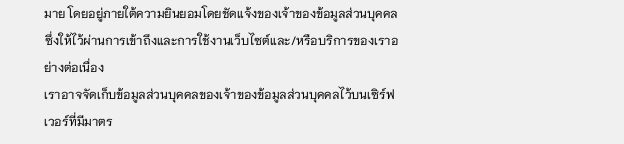มาย โดยอยู่ภายใต้ความยินยอมโดยชัดแจ้งของเจ้าของข้อมูลส่วนบุคคล ซึ่งให้ไว้ผ่านการเข้าถึงและการใช้งานเว็บไซต์และ/หรือบริการของเราอย่างต่อเนื่อง
เราอาจจัดเก็บข้อมูลส่วนบุคคลของเจ้าของข้อมูลส่วนบุคคลไว้บนเซิร์ฟเวอร์ที่มีมาตร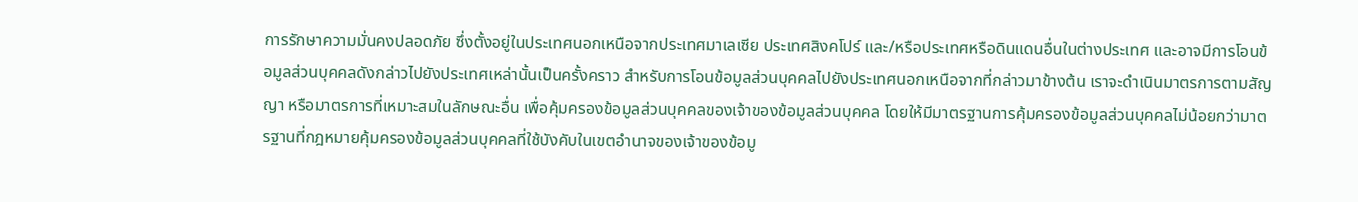การรักษาความมั่นคงปลอดภัย ซึ่งตั้งอยู่ในประเทศนอกเหนือจากประเทศมาเลเซีย ประเทศสิงคโปร์ และ/หรือประเทศหรือดินแดนอื่นในต่างประเทศ และอาจมีการโอนข้อมูลส่วนบุคคลดังกล่าวไปยังประเทศเหล่านั้นเป็นครั้งคราว สำหรับการโอนข้อมูลส่วนบุคคลไปยังประเทศนอกเหนือจากที่กล่าวมาข้างต้น เราจะดำเนินมาตรการตามสัญญา หรือมาตรการที่เหมาะสมในลักษณะอื่น เพื่อคุ้มครองข้อมูลส่วนบุคคลของเจ้าของข้อมูลส่วนบุคคล โดยให้มีมาตรฐานการคุ้มครองข้อมูลส่วนบุคคลไม่น้อยกว่ามาตรฐานที่กฎหมายคุ้มครองข้อมูลส่วนบุคคลที่ใช้บังคับในเขตอำนาจของเจ้าของข้อมู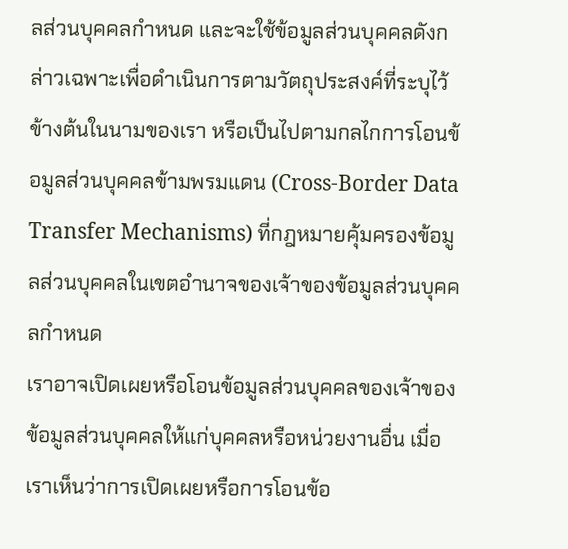ลส่วนบุคคลกำหนด และจะใช้ข้อมูลส่วนบุคคลดังกล่าวเฉพาะเพื่อดำเนินการตามวัตถุประสงค์ที่ระบุไว้ข้างต้นในนามของเรา หรือเป็นไปตามกลไกการโอนข้อมูลส่วนบุคคลข้ามพรมแดน (Cross-Border Data Transfer Mechanisms) ที่กฎหมายคุ้มครองข้อมูลส่วนบุคคลในเขตอำนาจของเจ้าของข้อมูลส่วนบุคคลกำหนด
เราอาจเปิดเผยหรือโอนข้อมูลส่วนบุคคลของเจ้าของข้อมูลส่วนบุคคลให้แก่บุคคลหรือหน่วยงานอื่น เมื่อเราเห็นว่าการเปิดเผยหรือการโอนข้อ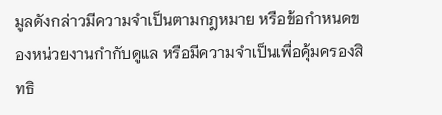มูลดังกล่าวมีความจำเป็นตามกฎหมาย หรือข้อกำหนดของหน่วยงานกำกับดูแล หรือมีความจำเป็นเพื่อคุ้มครองสิทธิ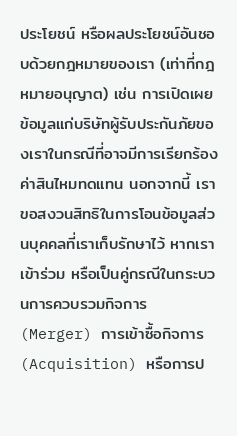ประโยชน์ หรือผลประโยชน์อันชอบด้วยกฎหมายของเรา (เท่าที่กฎหมายอนุญาต) เช่น การเปิดเผยข้อมูลแก่บริษัทผู้รับประกันภัยของเราในกรณีที่อาจมีการเรียกร้องค่าสินไหมทดแทน นอกจากนี้ เราขอสงวนสิทธิในการโอนข้อมูลส่วนบุคคลที่เราเก็บรักษาไว้ หากเราเข้าร่วม หรือเป็นคู่กรณีในกระบวนการควบรวมกิจการ (Merger) การเข้าซื้อกิจการ (Acquisition) หรือการป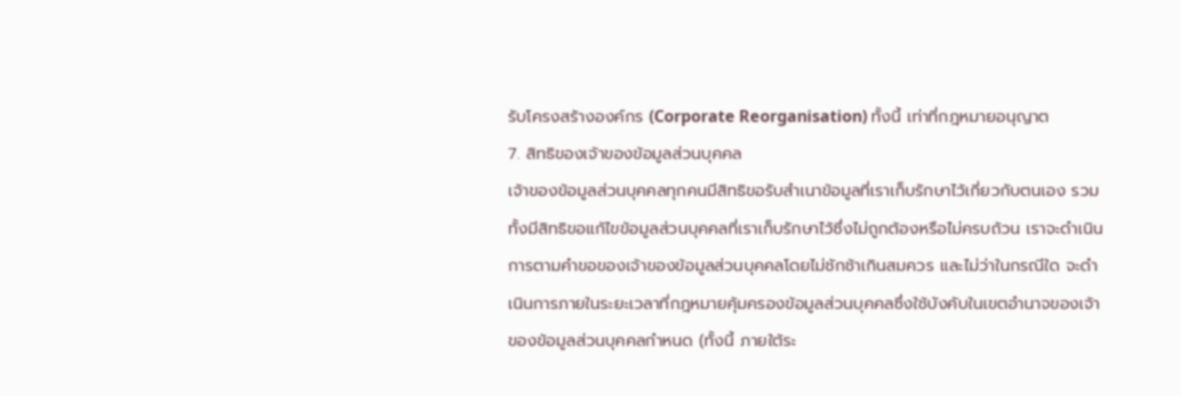รับโครงสร้างองค์กร (Corporate Reorganisation) ทั้งนี้ เท่าที่กฎหมายอนุญาต
7. สิทธิของเจ้าของข้อมูลส่วนบุคคล
เจ้าของข้อมูลส่วนบุคคลทุกคนมีสิทธิขอรับสำเนาข้อมูลที่เราเก็บรักษาไว้เกี่ยวกับตนเอง รวมทั้งมีสิทธิขอแก้ไขข้อมูลส่วนบุคคลที่เราเก็บรักษาไว้ซึ่งไม่ถูกต้องหรือไม่ครบถ้วน เราจะดำเนินการตามคำขอของเจ้าของข้อมูลส่วนบุคคลโดยไม่ชักช้าเกินสมควร และไม่ว่าในกรณีใด จะดำเนินการภายในระยะเวลาที่กฎหมายคุ้มครองข้อมูลส่วนบุคคลซึ่งใช้บังคับในเขตอำนาจของเจ้าของข้อมูลส่วนบุคคลกำหนด (ทั้งนี้ ภายใต้ระ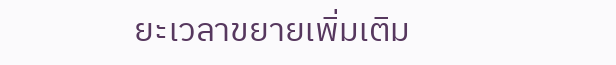ยะเวลาขยายเพิ่มเติม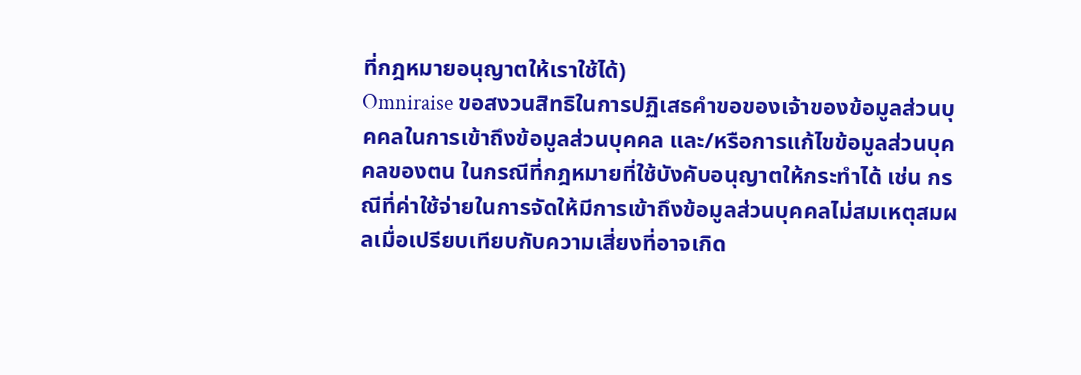ที่กฎหมายอนุญาตให้เราใช้ได้)
Omniraise ขอสงวนสิทธิในการปฏิเสธคำขอของเจ้าของข้อมูลส่วนบุคคลในการเข้าถึงข้อมูลส่วนบุคคล และ/หรือการแก้ไขข้อมูลส่วนบุคคลของตน ในกรณีที่กฎหมายที่ใช้บังคับอนุญาตให้กระทำได้ เช่น กรณีที่ค่าใช้จ่ายในการจัดให้มีการเข้าถึงข้อมูลส่วนบุคคลไม่สมเหตุสมผลเมื่อเปรียบเทียบกับความเสี่ยงที่อาจเกิด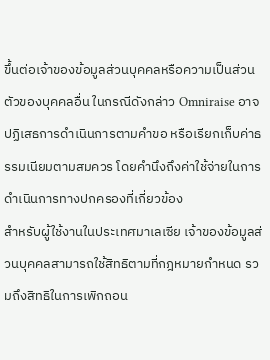ขึ้นต่อเจ้าของข้อมูลส่วนบุคคลหรือความเป็นส่วนตัวของบุคคลอื่น ในกรณีดังกล่าว Omniraise อาจปฏิเสธการดำเนินการตามคำขอ หรือเรียกเก็บค่าธรรมเนียมตามสมควร โดยคำนึงถึงค่าใช้จ่ายในการดำเนินการทางปกครองที่เกี่ยวข้อง
สำหรับผู้ใช้งานในประเทศมาเลเซีย เจ้าของข้อมูลส่วนบุคคลสามารถใช้สิทธิตามที่กฎหมายกำหนด รวมถึงสิทธิในการเพิกถอน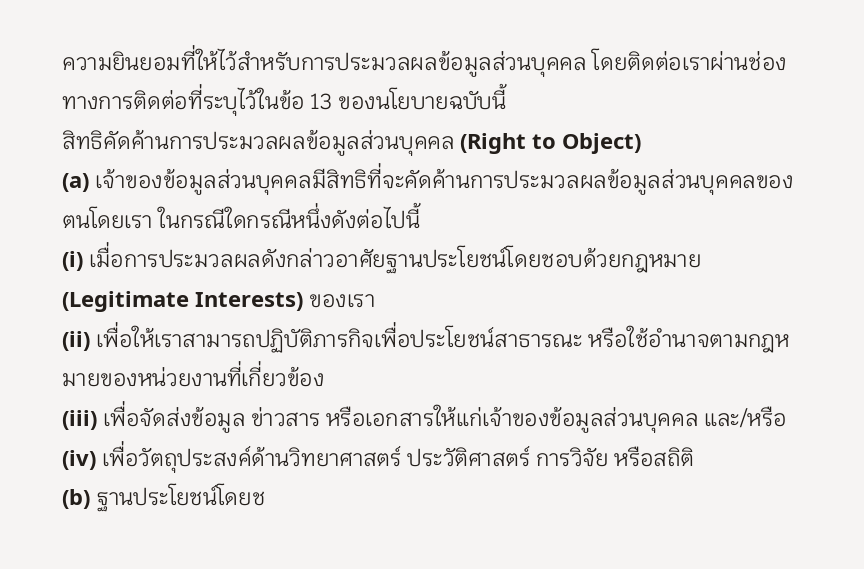ความยินยอมที่ให้ไว้สำหรับการประมวลผลข้อมูลส่วนบุคคล โดยติดต่อเราผ่านช่องทางการติดต่อที่ระบุไว้ในข้อ 13 ของนโยบายฉบับนี้
สิทธิคัดค้านการประมวลผลข้อมูลส่วนบุคคล (Right to Object)
(a) เจ้าของข้อมูลส่วนบุคคลมีสิทธิที่จะคัดค้านการประมวลผลข้อมูลส่วนบุคคลของตนโดยเรา ในกรณีใดกรณีหนึ่งดังต่อไปนี้
(i) เมื่อการประมวลผลดังกล่าวอาศัยฐานประโยชน์โดยชอบด้วยกฎหมาย (Legitimate Interests) ของเรา
(ii) เพื่อให้เราสามารถปฏิบัติภารกิจเพื่อประโยชน์สาธารณะ หรือใช้อำนาจตามกฎหมายของหน่วยงานที่เกี่ยวข้อง
(iii) เพื่อจัดส่งข้อมูล ข่าวสาร หรือเอกสารให้แก่เจ้าของข้อมูลส่วนบุคคล และ/หรือ
(iv) เพื่อวัตถุประสงค์ด้านวิทยาศาสตร์ ประวัติศาสตร์ การวิจัย หรือสถิติ
(b) ฐานประโยชน์โดยช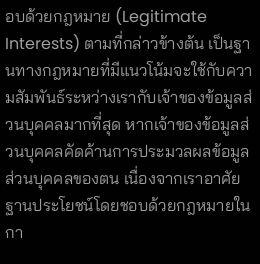อบด้วยกฎหมาย (Legitimate Interests) ตามที่กล่าวข้างต้น เป็นฐานทางกฎหมายที่มีแนวโน้มจะใช้กับความสัมพันธ์ระหว่างเรากับเจ้าของข้อมูลส่วนบุคคลมากที่สุด หากเจ้าของข้อมูลส่วนบุคคลคัดค้านการประมวลผลข้อมูลส่วนบุคคลของตน เนื่องจากเราอาศัยฐานประโยชน์โดยชอบด้วยกฎหมายในกา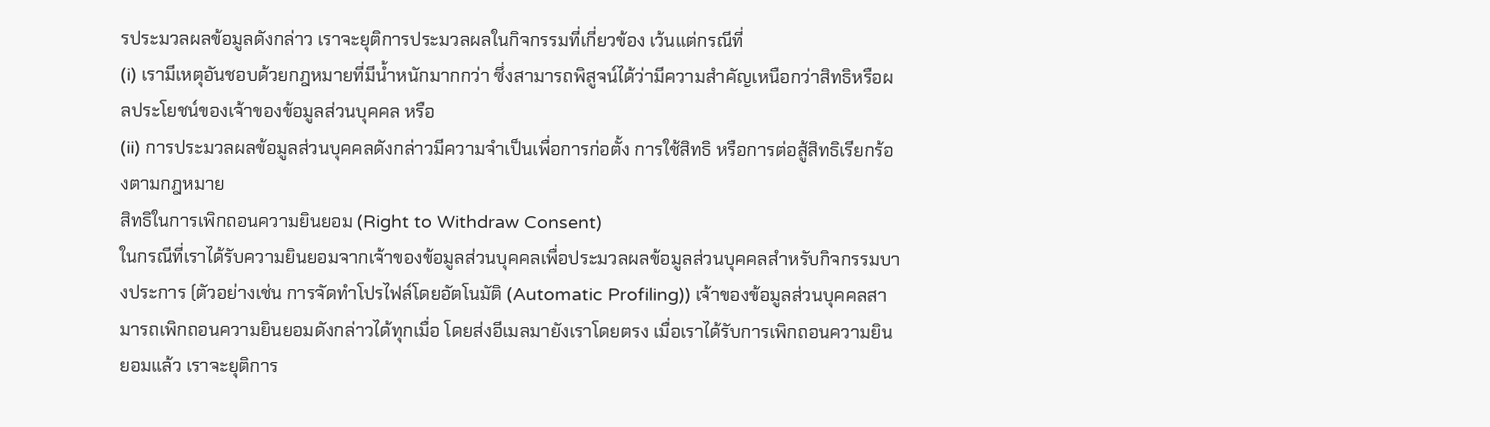รประมวลผลข้อมูลดังกล่าว เราจะยุติการประมวลผลในกิจกรรมที่เกี่ยวข้อง เว้นแต่กรณีที่
(i) เรามีเหตุอันชอบด้วยกฎหมายที่มีน้ำหนักมากกว่า ซึ่งสามารถพิสูจน์ได้ว่ามีความสำคัญเหนือกว่าสิทธิหรือผลประโยชน์ของเจ้าของข้อมูลส่วนบุคคล หรือ
(ii) การประมวลผลข้อมูลส่วนบุคคลดังกล่าวมีความจำเป็นเพื่อการก่อตั้ง การใช้สิทธิ หรือการต่อสู้สิทธิเรียกร้องตามกฎหมาย
สิทธิในการเพิกถอนความยินยอม (Right to Withdraw Consent)
ในกรณีที่เราได้รับความยินยอมจากเจ้าของข้อมูลส่วนบุคคลเพื่อประมวลผลข้อมูลส่วนบุคคลสำหรับกิจกรรมบางประการ (ตัวอย่างเช่น การจัดทำโปรไฟล์โดยอัตโนมัติ (Automatic Profiling)) เจ้าของข้อมูลส่วนบุคคลสามารถเพิกถอนความยินยอมดังกล่าวได้ทุกเมื่อ โดยส่งอีเมลมายังเราโดยตรง เมื่อเราได้รับการเพิกถอนความยินยอมแล้ว เราจะยุติการ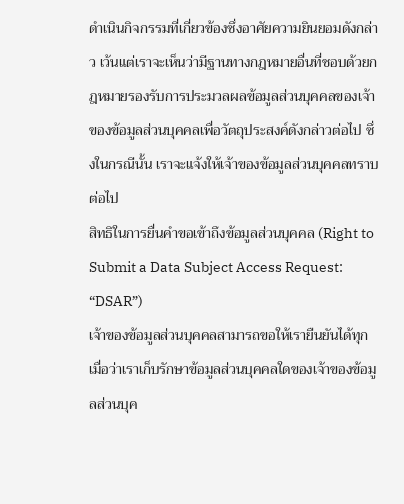ดำเนินกิจกรรมที่เกี่ยวข้องซึ่งอาศัยความยินยอมดังกล่าว เว้นแต่เราจะเห็นว่ามีฐานทางกฎหมายอื่นที่ชอบด้วยกฎหมายรองรับการประมวลผลข้อมูลส่วนบุคคลของเจ้าของข้อมูลส่วนบุคคลเพื่อวัตถุประสงค์ดังกล่าวต่อไป ซึ่งในกรณีนั้น เราจะแจ้งให้เจ้าของข้อมูลส่วนบุคคลทราบต่อไป
สิทธิในการยื่นคำขอเข้าถึงข้อมูลส่วนบุคคล (Right to Submit a Data Subject Access Request: “DSAR”)
เจ้าของข้อมูลส่วนบุคคลสามารถขอให้เรายืนยันได้ทุกเมื่อว่าเราเก็บรักษาข้อมูลส่วนบุคคลใดของเจ้าของข้อมูลส่วนบุค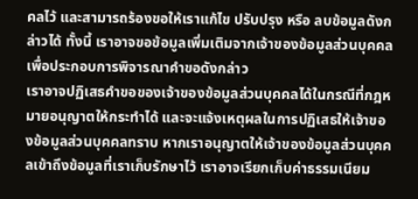คลไว้ และสามารถร้องขอให้เราแก้ไข ปรับปรุง หรือ ลบข้อมูลดังกล่าวได้ ทั้งนี้ เราอาจขอข้อมูลเพิ่มเติมจากเจ้าของข้อมูลส่วนบุคคลเพื่อประกอบการพิจารณาคำขอดังกล่าว
เราอาจปฏิเสธคำขอของเจ้าของข้อมูลส่วนบุคคลได้ในกรณีที่กฎหมายอนุญาตให้กระทำได้ และจะแจ้งเหตุผลในการปฏิเสธให้เจ้าของข้อมูลส่วนบุคคลทราบ หากเราอนุญาตให้เจ้าของข้อมูลส่วนบุคคลเข้าถึงข้อมูลที่เราเก็บรักษาไว้ เราอาจเรียกเก็บค่าธรรมเนียม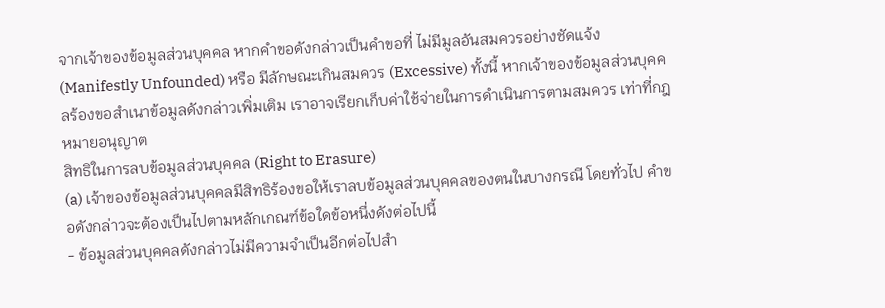จากเจ้าของข้อมูลส่วนบุคคล หากคำขอดังกล่าวเป็นคำขอที่ ไม่มีมูลอันสมควรอย่างชัดแจ้ง (Manifestly Unfounded) หรือ มีลักษณะเกินสมควร (Excessive) ทั้งนี้ หากเจ้าของข้อมูลส่วนบุคคลร้องขอสำเนาข้อมูลดังกล่าวเพิ่มเติม เราอาจเรียกเก็บค่าใช้จ่ายในการดำเนินการตามสมควร เท่าที่กฎหมายอนุญาต
สิทธิในการลบข้อมูลส่วนบุคคล (Right to Erasure)
(a) เจ้าของข้อมูลส่วนบุคคลมีสิทธิร้องขอให้เราลบข้อมูลส่วนบุคคลของตนในบางกรณี โดยทั่วไป คำขอดังกล่าวจะต้องเป็นไปตามหลักเกณฑ์ข้อใดข้อหนึ่งดังต่อไปนี้
- ข้อมูลส่วนบุคคลดังกล่าวไม่มีความจำเป็นอีกต่อไปสำ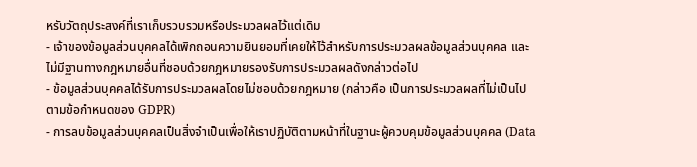หรับวัตถุประสงค์ที่เราเก็บรวบรวมหรือประมวลผลไว้แต่เดิม
- เจ้าของข้อมูลส่วนบุคคลได้เพิกถอนความยินยอมที่เคยให้ไว้สำหรับการประมวลผลข้อมูลส่วนบุคคล และไม่มีฐานทางกฎหมายอื่นที่ชอบด้วยกฎหมายรองรับการประมวลผลดังกล่าวต่อไป
- ข้อมูลส่วนบุคคลได้รับการประมวลผลโดยไม่ชอบด้วยกฎหมาย (กล่าวคือ เป็นการประมวลผลที่ไม่เป็นไปตามข้อกำหนดของ GDPR)
- การลบข้อมูลส่วนบุคคลเป็นสิ่งจำเป็นเพื่อให้เราปฏิบัติตามหน้าที่ในฐานะผู้ควบคุมข้อมูลส่วนบุคคล (Data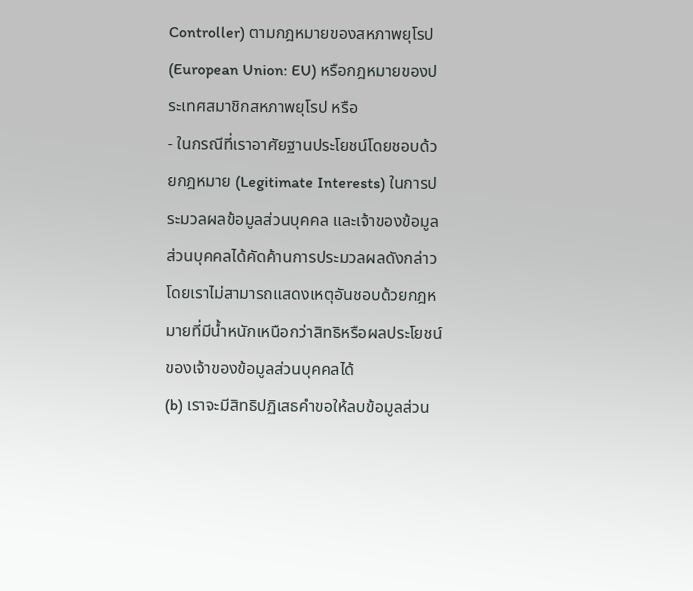Controller) ตามกฎหมายของสหภาพยุโรป (European Union: EU) หรือกฎหมายของประเทศสมาชิกสหภาพยุโรป หรือ
- ในกรณีที่เราอาศัยฐานประโยชน์โดยชอบด้วยกฎหมาย (Legitimate Interests) ในการประมวลผลข้อมูลส่วนบุคคล และเจ้าของข้อมูลส่วนบุคคลได้คัดค้านการประมวลผลดังกล่าว โดยเราไม่สามารถแสดงเหตุอันชอบด้วยกฎหมายที่มีน้ำหนักเหนือกว่าสิทธิหรือผลประโยชน์ของเจ้าของข้อมูลส่วนบุคคลได้
(b) เราจะมีสิทธิปฏิเสธคำขอให้ลบข้อมูลส่วน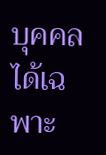บุคคลได้เฉพาะ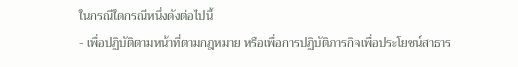ในกรณีใดกรณีหนึ่งดังต่อไปนี้
- เพื่อปฏิบัติตามหน้าที่ตามกฎหมาย หรือเพื่อการปฏิบัติภารกิจเพื่อประโยชน์สาธาร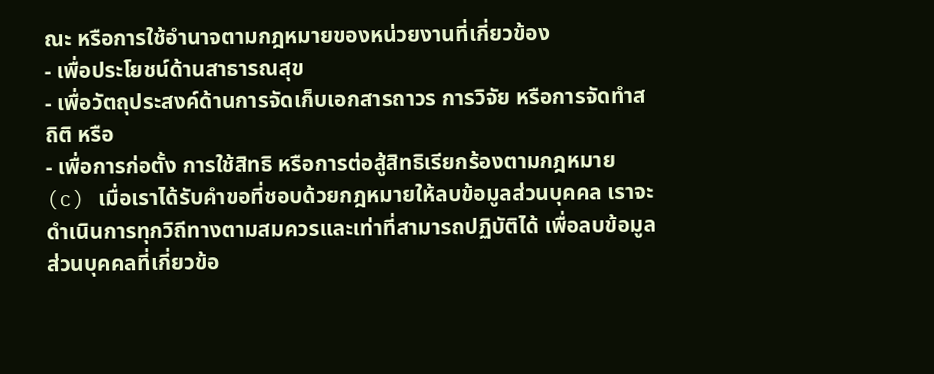ณะ หรือการใช้อำนาจตามกฎหมายของหน่วยงานที่เกี่ยวข้อง
- เพื่อประโยชน์ด้านสาธารณสุข
- เพื่อวัตถุประสงค์ด้านการจัดเก็บเอกสารถาวร การวิจัย หรือการจัดทำสถิติ หรือ
- เพื่อการก่อตั้ง การใช้สิทธิ หรือการต่อสู้สิทธิเรียกร้องตามกฎหมาย
(c) เมื่อเราได้รับคำขอที่ชอบด้วยกฎหมายให้ลบข้อมูลส่วนบุคคล เราจะดำเนินการทุกวิถีทางตามสมควรและเท่าที่สามารถปฏิบัติได้ เพื่อลบข้อมูลส่วนบุคคลที่เกี่ยวข้อ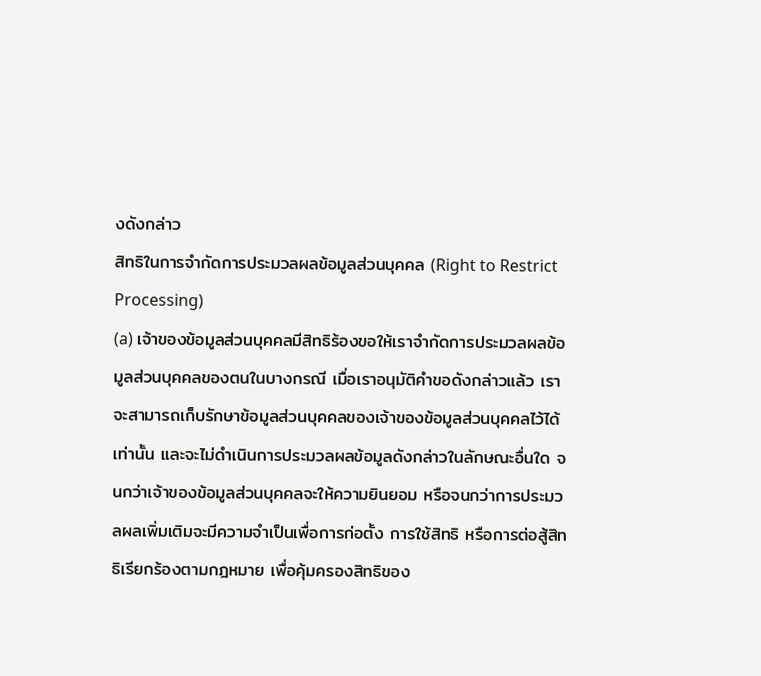งดังกล่าว
สิทธิในการจำกัดการประมวลผลข้อมูลส่วนบุคคล (Right to Restrict Processing)
(a) เจ้าของข้อมูลส่วนบุคคลมีสิทธิร้องขอให้เราจำกัดการประมวลผลข้อมูลส่วนบุคคลของตนในบางกรณี เมื่อเราอนุมัติคำขอดังกล่าวแล้ว เราจะสามารถเก็บรักษาข้อมูลส่วนบุคคลของเจ้าของข้อมูลส่วนบุคคลไว้ได้เท่านั้น และจะไม่ดำเนินการประมวลผลข้อมูลดังกล่าวในลักษณะอื่นใด จนกว่าเจ้าของข้อมูลส่วนบุคคลจะให้ความยินยอม หรือจนกว่าการประมวลผลเพิ่มเติมจะมีความจำเป็นเพื่อการก่อตั้ง การใช้สิทธิ หรือการต่อสู้สิทธิเรียกร้องตามกฎหมาย เพื่อคุ้มครองสิทธิของ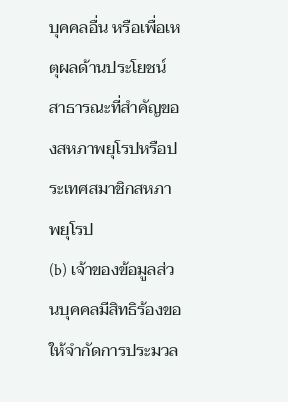บุคคลอื่น หรือเพื่อเหตุผลด้านประโยชน์สาธารณะที่สำคัญของสหภาพยุโรปหรือประเทศสมาชิกสหภาพยุโรป
(b) เจ้าของข้อมูลส่วนบุคคลมีสิทธิร้องขอให้จำกัดการประมวล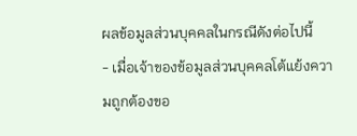ผลข้อมูลส่วนบุคคลในกรณีดังต่อไปนี้
- เมื่อเจ้าของข้อมูลส่วนบุคคลโต้แย้งความถูกต้องขอ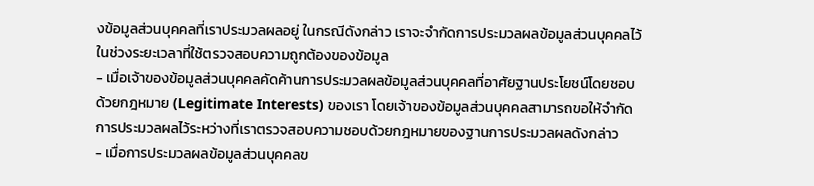งข้อมูลส่วนบุคคลที่เราประมวลผลอยู่ ในกรณีดังกล่าว เราจะจำกัดการประมวลผลข้อมูลส่วนบุคคลไว้ในช่วงระยะเวลาที่ใช้ตรวจสอบความถูกต้องของข้อมูล
- เมื่อเจ้าของข้อมูลส่วนบุคคลคัดค้านการประมวลผลข้อมูลส่วนบุคคลที่อาศัยฐานประโยชน์โดยชอบด้วยกฎหมาย (Legitimate Interests) ของเรา โดยเจ้าของข้อมูลส่วนบุคคลสามารถขอให้จำกัดการประมวลผลไว้ระหว่างที่เราตรวจสอบความชอบด้วยกฎหมายของฐานการประมวลผลดังกล่าว
- เมื่อการประมวลผลข้อมูลส่วนบุคคลข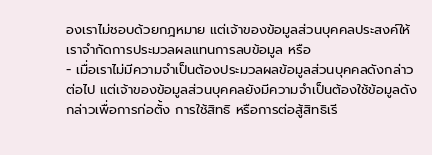องเราไม่ชอบด้วยกฎหมาย แต่เจ้าของข้อมูลส่วนบุคคลประสงค์ให้เราจำกัดการประมวลผลแทนการลบข้อมูล หรือ
- เมื่อเราไม่มีความจำเป็นต้องประมวลผลข้อมูลส่วนบุคคลดังกล่าวต่อไป แต่เจ้าของข้อมูลส่วนบุคคลยังมีความจำเป็นต้องใช้ข้อมูลดังกล่าวเพื่อการก่อตั้ง การใช้สิทธิ หรือการต่อสู้สิทธิเรี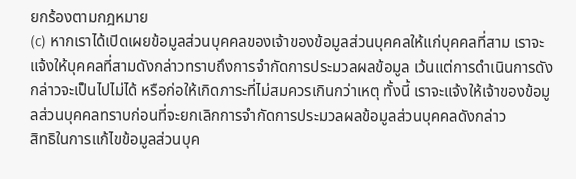ยกร้องตามกฎหมาย
(c) หากเราได้เปิดเผยข้อมูลส่วนบุคคลของเจ้าของข้อมูลส่วนบุคคลให้แก่บุคคลที่สาม เราจะแจ้งให้บุคคลที่สามดังกล่าวทราบถึงการจำกัดการประมวลผลข้อมูล เว้นแต่การดำเนินการดังกล่าวจะเป็นไปไม่ได้ หรือก่อให้เกิดภาระที่ไม่สมควรเกินกว่าเหตุ ทั้งนี้ เราจะแจ้งให้เจ้าของข้อมูลส่วนบุคคลทราบก่อนที่จะยกเลิกการจำกัดการประมวลผลข้อมูลส่วนบุคคลดังกล่าว
สิทธิในการแก้ไขข้อมูลส่วนบุค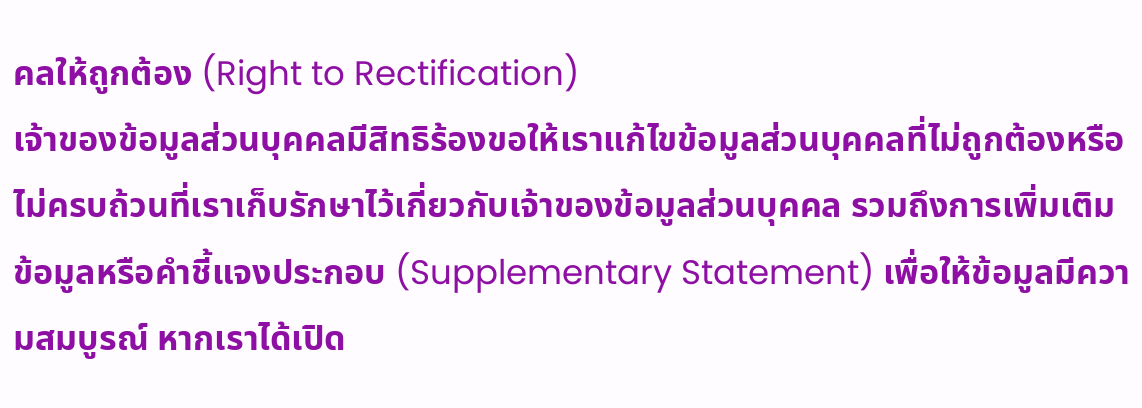คลให้ถูกต้อง (Right to Rectification)
เจ้าของข้อมูลส่วนบุคคลมีสิทธิร้องขอให้เราแก้ไขข้อมูลส่วนบุคคลที่ไม่ถูกต้องหรือไม่ครบถ้วนที่เราเก็บรักษาไว้เกี่ยวกับเจ้าของข้อมูลส่วนบุคคล รวมถึงการเพิ่มเติมข้อมูลหรือคำชี้แจงประกอบ (Supplementary Statement) เพื่อให้ข้อมูลมีความสมบูรณ์ หากเราได้เปิด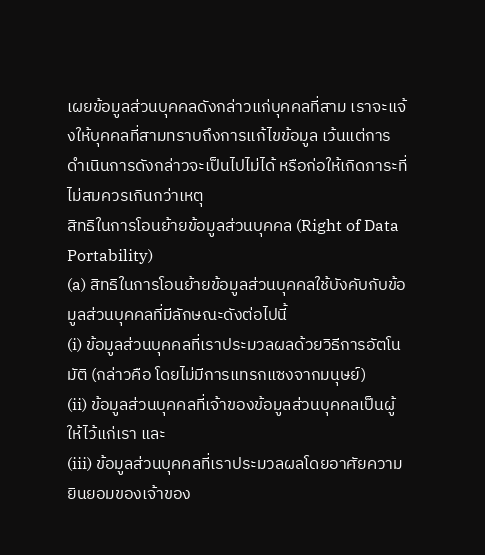เผยข้อมูลส่วนบุคคลดังกล่าวแก่บุคคลที่สาม เราจะแจ้งให้บุคคลที่สามทราบถึงการแก้ไขข้อมูล เว้นแต่การดำเนินการดังกล่าวจะเป็นไปไม่ได้ หรือก่อให้เกิดภาระที่ไม่สมควรเกินกว่าเหตุ
สิทธิในการโอนย้ายข้อมูลส่วนบุคคล (Right of Data Portability)
(a) สิทธิในการโอนย้ายข้อมูลส่วนบุคคลใช้บังคับกับข้อมูลส่วนบุคคลที่มีลักษณะดังต่อไปนี้
(i) ข้อมูลส่วนบุคคลที่เราประมวลผลด้วยวิธีการอัตโนมัติ (กล่าวคือ โดยไม่มีการแทรกแซงจากมนุษย์)
(ii) ข้อมูลส่วนบุคคลที่เจ้าของข้อมูลส่วนบุคคลเป็นผู้ให้ไว้แก่เรา และ
(iii) ข้อมูลส่วนบุคคลที่เราประมวลผลโดยอาศัยความยินยอมของเจ้าของ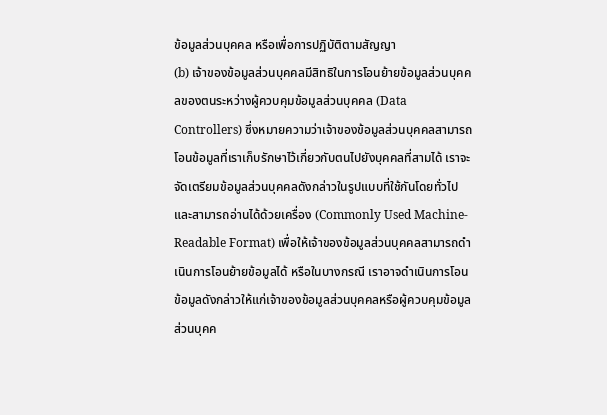ข้อมูลส่วนบุคคล หรือเพื่อการปฏิบัติตามสัญญา
(b) เจ้าของข้อมูลส่วนบุคคลมีสิทธิในการโอนย้ายข้อมูลส่วนบุคคลของตนระหว่างผู้ควบคุมข้อมูลส่วนบุคคล (Data Controllers) ซึ่งหมายความว่าเจ้าของข้อมูลส่วนบุคคลสามารถโอนข้อมูลที่เราเก็บรักษาไว้เกี่ยวกับตนไปยังบุคคลที่สามได้ เราจะจัดเตรียมข้อมูลส่วนบุคคลดังกล่าวในรูปแบบที่ใช้กันโดยทั่วไปและสามารถอ่านได้ด้วยเครื่อง (Commonly Used Machine-Readable Format) เพื่อให้เจ้าของข้อมูลส่วนบุคคลสามารถดำเนินการโอนย้ายข้อมูลได้ หรือในบางกรณี เราอาจดำเนินการโอนข้อมูลดังกล่าวให้แก่เจ้าของข้อมูลส่วนบุคคลหรือผู้ควบคุมข้อมูลส่วนบุคค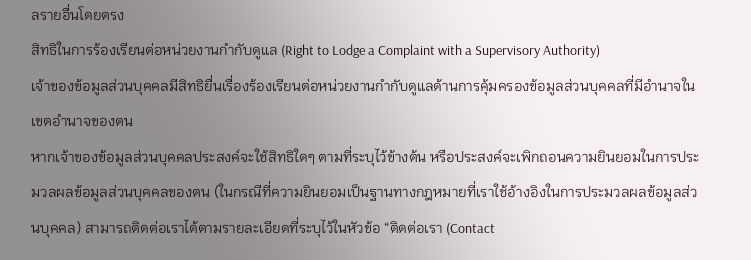ลรายอื่นโดยตรง
สิทธิในการร้องเรียนต่อหน่วยงานกำกับดูแล (Right to Lodge a Complaint with a Supervisory Authority)
เจ้าของข้อมูลส่วนบุคคลมีสิทธิยื่นเรื่องร้องเรียนต่อหน่วยงานกำกับดูแลด้านการคุ้มครองข้อมูลส่วนบุคคลที่มีอำนาจในเขตอำนาจของตน
หากเจ้าของข้อมูลส่วนบุคคลประสงค์จะใช้สิทธิใดๆ ตามที่ระบุไว้ข้างต้น หรือประสงค์จะเพิกถอนความยินยอมในการประมวลผลข้อมูลส่วนบุคคลของตน (ในกรณีที่ความยินยอมเป็นฐานทางกฎหมายที่เราใช้อ้างอิงในการประมวลผลข้อมูลส่วนบุคคล) สามารถติดต่อเราได้ตามรายละเอียดที่ระบุไว้ในหัวข้อ “ติดต่อเรา (Contact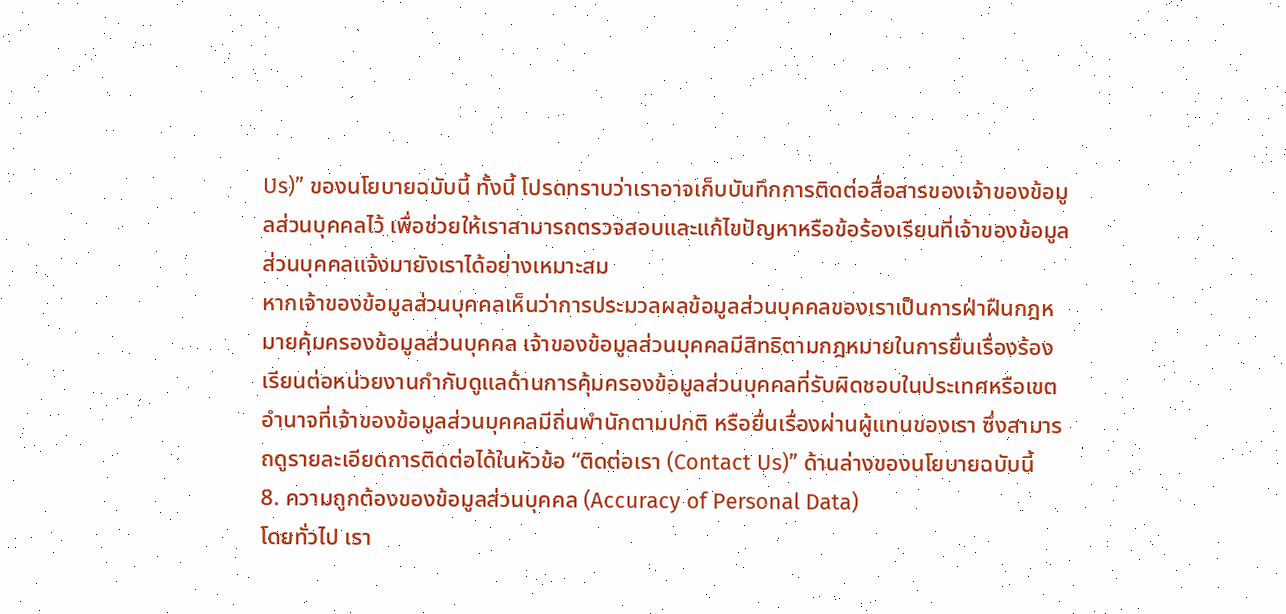Us)” ของนโยบายฉบับนี้ ทั้งนี้ โปรดทราบว่าเราอาจเก็บบันทึกการติดต่อสื่อสารของเจ้าของข้อมูลส่วนบุคคลไว้ เพื่อช่วยให้เราสามารถตรวจสอบและแก้ไขปัญหาหรือข้อร้องเรียนที่เจ้าของข้อมูลส่วนบุคคลแจ้งมายังเราได้อย่างเหมาะสม
หากเจ้าของข้อมูลส่วนบุคคลเห็นว่าการประมวลผลข้อมูลส่วนบุคคลของเราเป็นการฝ่าฝืนกฎหมายคุ้มครองข้อมูลส่วนบุคคล เจ้าของข้อมูลส่วนบุคคลมีสิทธิตามกฎหมายในการยื่นเรื่องร้องเรียนต่อหน่วยงานกำกับดูแลด้านการคุ้มครองข้อมูลส่วนบุคคลที่รับผิดชอบในประเทศหรือเขตอำนาจที่เจ้าของข้อมูลส่วนบุคคลมีถิ่นพำนักตามปกติ หรือยื่นเรื่องผ่านผู้แทนของเรา ซึ่งสามารถดูรายละเอียดการติดต่อได้ในหัวข้อ “ติดต่อเรา (Contact Us)” ด้านล่างของนโยบายฉบับนี้
8. ความถูกต้องของข้อมูลส่วนบุคคล (Accuracy of Personal Data)
โดยทั่วไป เรา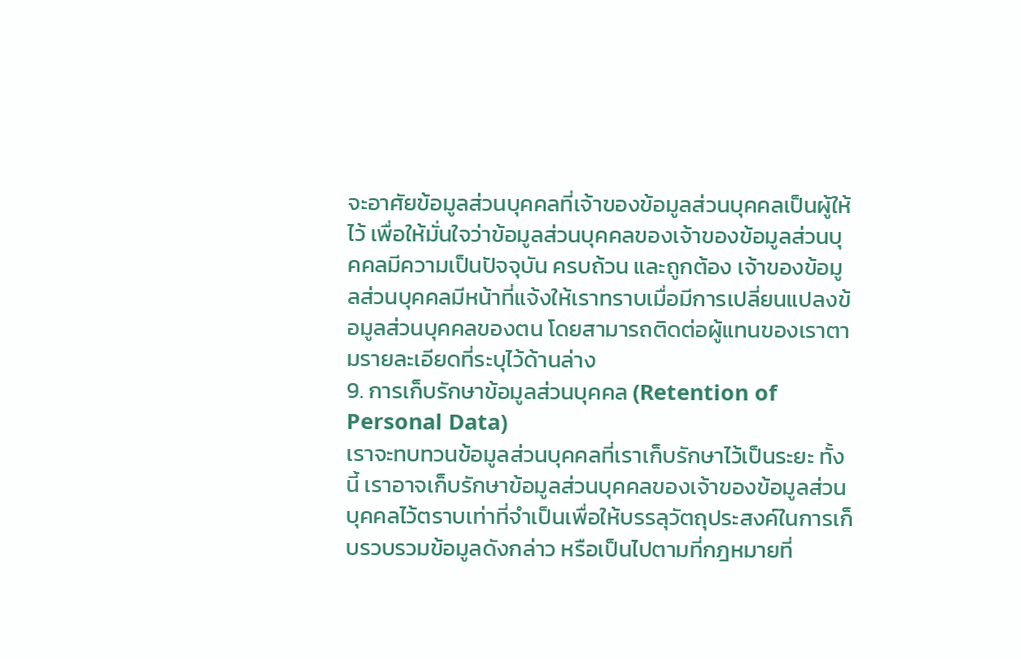จะอาศัยข้อมูลส่วนบุคคลที่เจ้าของข้อมูลส่วนบุคคลเป็นผู้ให้ไว้ เพื่อให้มั่นใจว่าข้อมูลส่วนบุคคลของเจ้าของข้อมูลส่วนบุคคลมีความเป็นปัจจุบัน ครบถ้วน และถูกต้อง เจ้าของข้อมูลส่วนบุคคลมีหน้าที่แจ้งให้เราทราบเมื่อมีการเปลี่ยนแปลงข้อมูลส่วนบุคคลของตน โดยสามารถติดต่อผู้แทนของเราตามรายละเอียดที่ระบุไว้ด้านล่าง
9. การเก็บรักษาข้อมูลส่วนบุคคล (Retention of Personal Data)
เราจะทบทวนข้อมูลส่วนบุคคลที่เราเก็บรักษาไว้เป็นระยะ ทั้งนี้ เราอาจเก็บรักษาข้อมูลส่วนบุคคลของเจ้าของข้อมูลส่วนบุคคลไว้ตราบเท่าที่จำเป็นเพื่อให้บรรลุวัตถุประสงค์ในการเก็บรวบรวมข้อมูลดังกล่าว หรือเป็นไปตามที่กฎหมายที่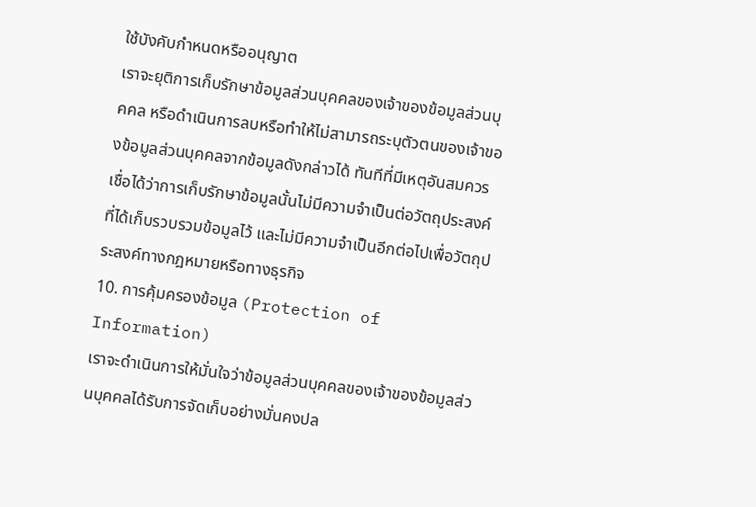ใช้บังคับกำหนดหรืออนุญาต
เราจะยุติการเก็บรักษาข้อมูลส่วนบุคคลของเจ้าของข้อมูลส่วนบุคคล หรือดำเนินการลบหรือทำให้ไม่สามารถระบุตัวตนของเจ้าของข้อมูลส่วนบุคคลจากข้อมูลดังกล่าวได้ ทันทีที่มีเหตุอันสมควรเชื่อได้ว่าการเก็บรักษาข้อมูลนั้นไม่มีความจำเป็นต่อวัตถุประสงค์ที่ได้เก็บรวบรวมข้อมูลไว้ และไม่มีความจำเป็นอีกต่อไปเพื่อวัตถุประสงค์ทางกฎหมายหรือทางธุรกิจ
10. การคุ้มครองข้อมูล (Protection of Information)
เราจะดำเนินการให้มั่นใจว่าข้อมูลส่วนบุคคลของเจ้าของข้อมูลส่วนบุคคลได้รับการจัดเก็บอย่างมั่นคงปล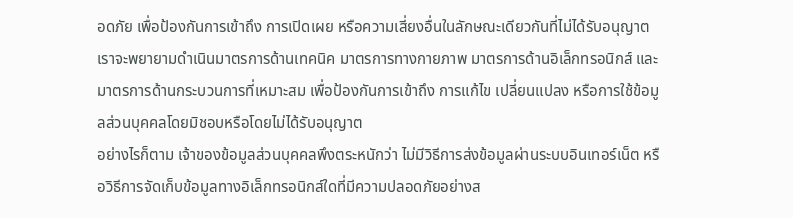อดภัย เพื่อป้องกันการเข้าถึง การเปิดเผย หรือความเสี่ยงอื่นในลักษณะเดียวกันที่ไม่ได้รับอนุญาต เราจะพยายามดำเนินมาตรการด้านเทคนิค มาตรการทางกายภาพ มาตรการด้านอิเล็กทรอนิกส์ และมาตรการด้านกระบวนการที่เหมาะสม เพื่อป้องกันการเข้าถึง การแก้ไข เปลี่ยนแปลง หรือการใช้ข้อมูลส่วนบุคคลโดยมิชอบหรือโดยไม่ได้รับอนุญาต
อย่างไรก็ตาม เจ้าของข้อมูลส่วนบุคคลพึงตระหนักว่า ไม่มีวิธีการส่งข้อมูลผ่านระบบอินเทอร์เน็ต หรือวิธีการจัดเก็บข้อมูลทางอิเล็กทรอนิกส์ใดที่มีความปลอดภัยอย่างส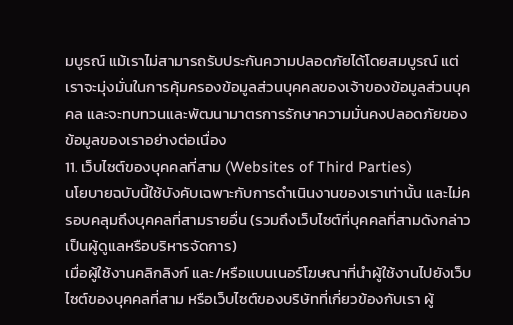มบูรณ์ แม้เราไม่สามารถรับประกันความปลอดภัยได้โดยสมบูรณ์ แต่เราจะมุ่งมั่นในการคุ้มครองข้อมูลส่วนบุคคลของเจ้าของข้อมูลส่วนบุคคล และจะทบทวนและพัฒนามาตรการรักษาความมั่นคงปลอดภัยของข้อมูลของเราอย่างต่อเนื่อง
11. เว็บไซต์ของบุคคลที่สาม (Websites of Third Parties)
นโยบายฉบับนี้ใช้บังคับเฉพาะกับการดำเนินงานของเราเท่านั้น และไม่ครอบคลุมถึงบุคคลที่สามรายอื่น (รวมถึงเว็บไซต์ที่บุคคลที่สามดังกล่าวเป็นผู้ดูแลหรือบริหารจัดการ)
เมื่อผู้ใช้งานคลิกลิงก์ และ/หรือแบนเนอร์โฆษณาที่นำผู้ใช้งานไปยังเว็บไซต์ของบุคคลที่สาม หรือเว็บไซต์ของบริษัทที่เกี่ยวข้องกับเรา ผู้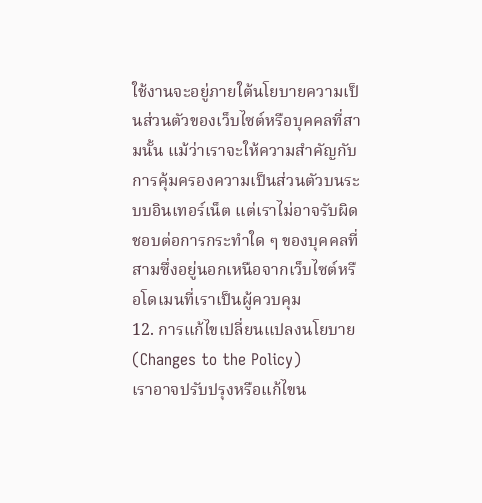ใช้งานจะอยู่ภายใต้นโยบายความเป็นส่วนตัวของเว็บไซต์หรือบุคคลที่สามนั้น แม้ว่าเราจะให้ความสำคัญกับการคุ้มครองความเป็นส่วนตัวบนระบบอินเทอร์เน็ต แต่เราไม่อาจรับผิดชอบต่อการกระทำใด ๆ ของบุคคลที่สามซึ่งอยู่นอกเหนือจากเว็บไซต์หรือโดเมนที่เราเป็นผู้ควบคุม
12. การแก้ไขเปลี่ยนแปลงนโยบาย (Changes to the Policy)
เราอาจปรับปรุงหรือแก้ไขน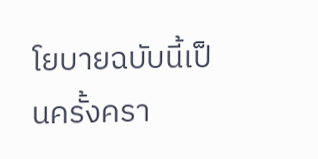โยบายฉบับนี้เป็นครั้งครา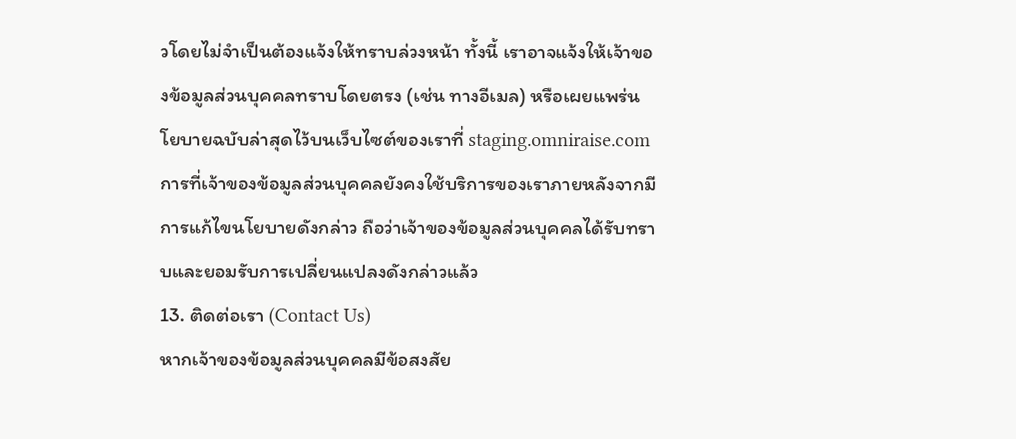วโดยไม่จำเป็นต้องแจ้งให้ทราบล่วงหน้า ทั้งนี้ เราอาจแจ้งให้เจ้าของข้อมูลส่วนบุคคลทราบโดยตรง (เช่น ทางอีเมล) หรือเผยแพร่นโยบายฉบับล่าสุดไว้บนเว็บไซต์ของเราที่ staging.omniraise.com
การที่เจ้าของข้อมูลส่วนบุคคลยังคงใช้บริการของเราภายหลังจากมีการแก้ไขนโยบายดังกล่าว ถือว่าเจ้าของข้อมูลส่วนบุคคลได้รับทราบและยอมรับการเปลี่ยนแปลงดังกล่าวแล้ว
13. ติดต่อเรา (Contact Us)
หากเจ้าของข้อมูลส่วนบุคคลมีข้อสงสัย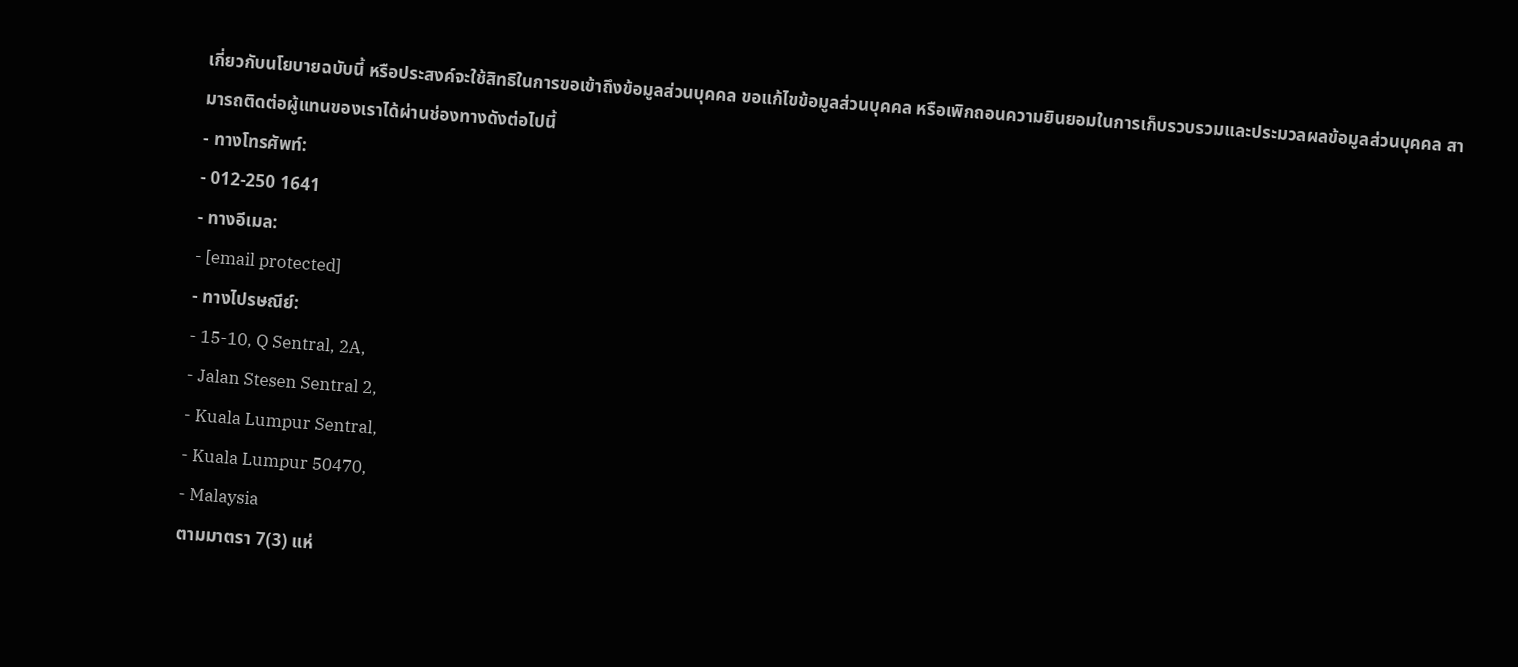เกี่ยวกับนโยบายฉบับนี้ หรือประสงค์จะใช้สิทธิในการขอเข้าถึงข้อมูลส่วนบุคคล ขอแก้ไขข้อมูลส่วนบุคคล หรือเพิกถอนความยินยอมในการเก็บรวบรวมและประมวลผลข้อมูลส่วนบุคคล สามารถติดต่อผู้แทนของเราได้ผ่านช่องทางดังต่อไปนี้
- ทางโทรศัพท์:
- 012-250 1641
- ทางอีเมล:
- [email protected]
- ทางไปรษณีย์:
- 15-10, Q Sentral, 2A,
- Jalan Stesen Sentral 2,
- Kuala Lumpur Sentral,
- Kuala Lumpur 50470,
- Malaysia
ตามมาตรา 7(3) แห่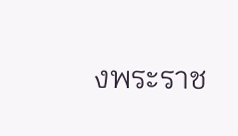งพระราช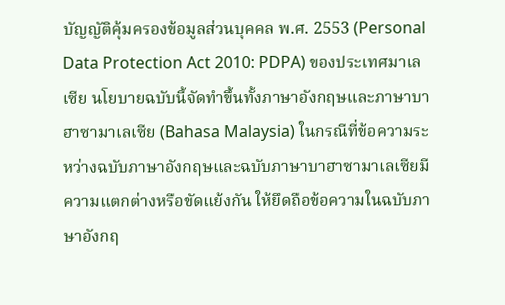บัญญัติคุ้มครองข้อมูลส่วนบุคคล พ.ศ. 2553 (Personal Data Protection Act 2010: PDPA) ของประเทศมาเลเซีย นโยบายฉบับนี้จัดทำขึ้นทั้งภาษาอังกฤษและภาษาบาฮาซามาเลเซีย (Bahasa Malaysia) ในกรณีที่ข้อความระหว่างฉบับภาษาอังกฤษและฉบับภาษาบาฮาซามาเลเซียมีความแตกต่างหรือขัดแย้งกัน ให้ยึดถือข้อความในฉบับภาษาอังกฤ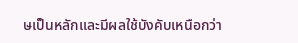ษเป็นหลักและมีผลใช้บังคับเหนือกว่า